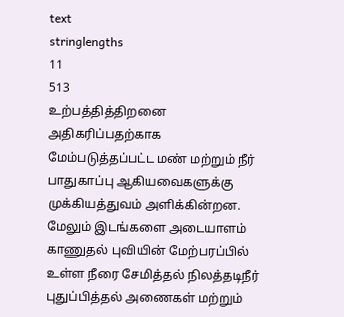text
stringlengths
11
513
உற்பத்தித்திறனை அதிகரிப்பதற்காக மேம்படுத்தப்பட்ட மண் மற்றும் நீர் பாதுகாப்பு ஆகியவைகளுக்கு முக்கியத்துவம் அளிக்கின்றன. மேலும் இடங்களை அடையாளம் காணுதல் புவியின் மேற்பரப்பில் உள்ள நீரை சேமித்தல் நிலத்தடிநீர் புதுப்பித்தல் அணைகள் மற்றும்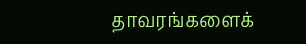தாவரங்களைக்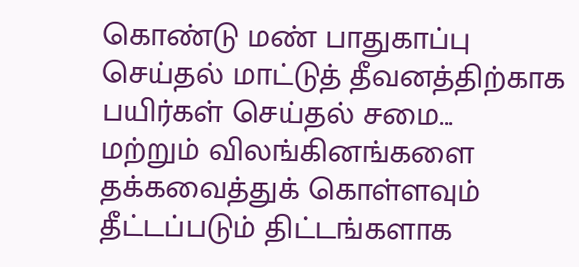கொண்டு மண் பாதுகாப்பு செய்தல் மாட்டுத் தீவனத்திற்காக பயிர்கள் செய்தல் சமை...
மற்றும் விலங்கினங்களை தக்கவைத்துக் கொள்ளவும் தீட்டப்படும் திட்டங்களாக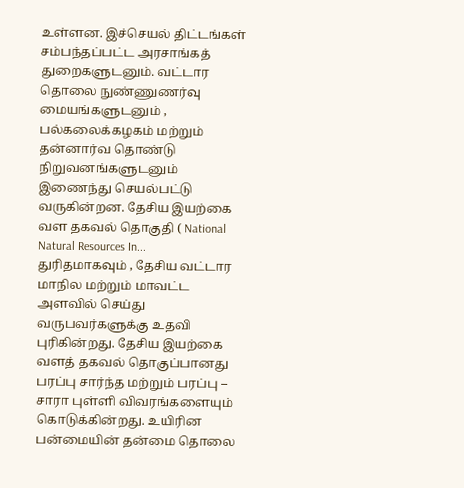உள்ளன. இச்செயல் திட்டங்கள் சம்பந்தப்பட்ட அரசாங்கத் துறைகளுடனும். வட்டார தொலை நுண்ணுணர்வு மையங்களுடனும் , பல்கலைக்கழகம் மற்றும் தன்னார்வ தொண்டு நிறுவனங்களுடனும் இணைந்து செயல்பட்டு வருகின்றன. தேசிய இயற்கை வள தகவல் தொகுதி ( National Natural Resources In...
துரிதமாகவும் , தேசிய வட்டார மாநில மற்றும் மாவட்ட அளவில் செய்து வருபவர்களுக்கு உதவி புரிகின்றது. தேசிய இயற்கை வளத் தகவல் தொகுப்பானது பரப்பு சார்ந்த மற்றும் பரப்பு – சாரா புள்ளி விவரங்களையும் கொடுக்கின்றது. உயிரின பன்மையின் தன்மை தொலை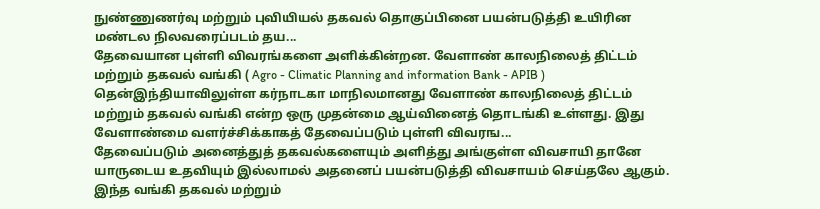நுண்ணுணர்வு மற்றும் புவியியல் தகவல் தொகுப்பினை பயன்படுத்தி உயிரின மண்டல நிலவரைப்படம் தய...
தேவையான புள்ளி விவரங்களை அளிக்கின்றன. வேளாண் காலநிலைத் திட்டம் மற்றும் தகவல் வங்கி ( Agro - Climatic Planning and information Bank - APIB ) தென்இந்தியாவிலுள்ள கர்நாடகா மாநிலமானது வேளாண் காலநிலைத் திட்டம் மற்றும் தகவல் வங்கி என்ற ஒரு முதன்மை ஆய்வினைத் தொடங்கி உள்ளது. இது வேளாண்மை வளர்ச்சிக்காகத் தேவைப்படும் புள்ளி விவரங...
தேவைப்படும் அனைத்துத் தகவல்களையும் அளித்து அங்குள்ள விவசாயி தானே யாருடைய உதவியும் இல்லாமல் அதனைப் பயன்படுத்தி விவசாயம் செய்தலே ஆகும். இந்த வங்கி தகவல் மற்றும்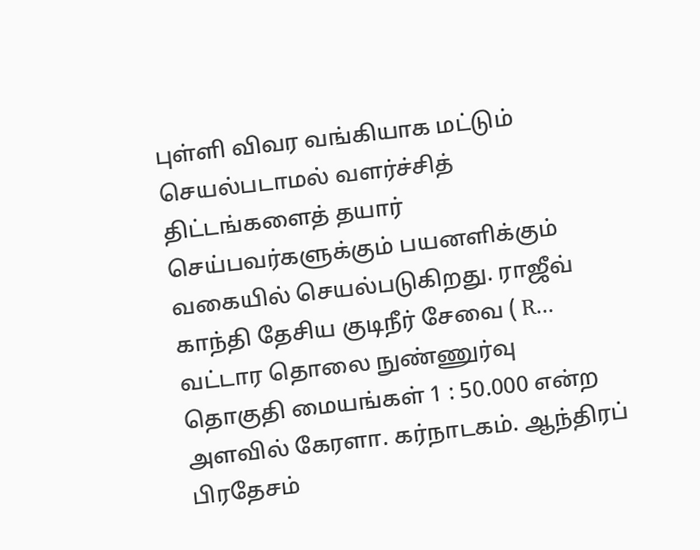புள்ளி விவர வங்கியாக மட்டும் செயல்படாமல் வளர்ச்சித் திட்டங்களைத் தயார் செய்பவர்களுக்கும் பயனளிக்கும் வகையில் செயல்படுகிறது. ராஜீவ் காந்தி தேசிய குடிநீர் சேவை ( R...
வட்டார தொலை நுண்ணுர்வு தொகுதி மையங்கள் 1 : 50.000 என்ற அளவில் கேரளா. கர்நாடகம். ஆந்திரப் பிரதேசம்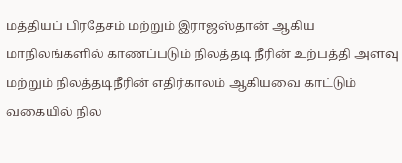மத்தியப் பிரதேசம் மற்றும் இராஜஸ்தான் ஆகிய மாநிலங்களில் காணப்படும் நிலத்தடி நீரின் உற்பத்தி அளவு மற்றும் நிலத்தடிநீரின் எதிர்காலம் ஆகியவை காட்டும் வகையில் நில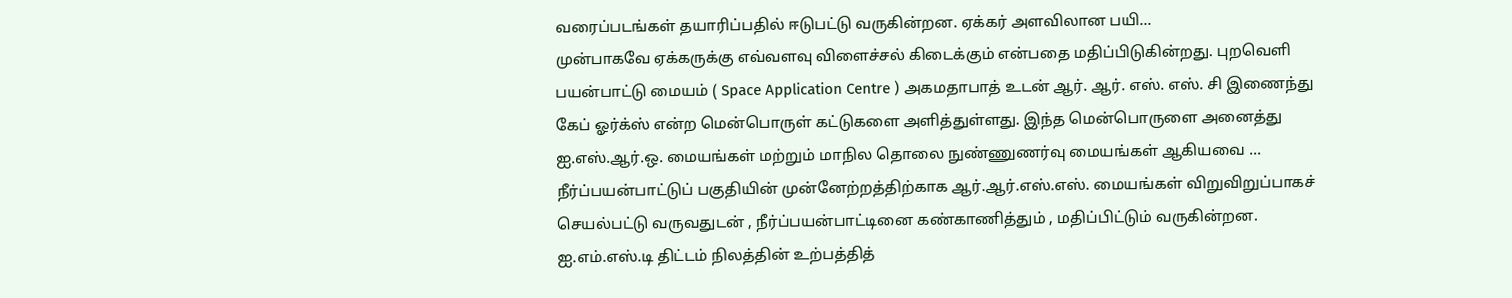வரைப்படங்கள் தயாரிப்பதில் ஈடுபட்டு வருகின்றன. ஏக்கர் அளவிலான பயி...
முன்பாகவே ஏக்கருக்கு எவ்வளவு விளைச்சல் கிடைக்கும் என்பதை மதிப்பிடுகின்றது. புறவெளி பயன்பாட்டு மையம் ( Space Application Centre ) அகமதாபாத் உடன் ஆர். ஆர். எஸ். எஸ். சி இணைந்து கேப் ஓர்க்ஸ் என்ற மென்பொருள் கட்டுகளை அளித்துள்ளது. இந்த மென்பொருளை அனைத்து ஐ.எஸ்.ஆர்.ஒ. மையங்கள் மற்றும் மாநில தொலை நுண்ணுணர்வு மையங்கள் ஆகியவை ...
நீர்ப்பயன்பாட்டுப் பகுதியின் முன்னேற்றத்திற்காக ஆர்.ஆர்.எஸ்.எஸ். மையங்கள் விறுவிறுப்பாகச் செயல்பட்டு வருவதுடன் , நீர்ப்பயன்பாட்டினை கண்காணித்தும் , மதிப்பிட்டும் வருகின்றன. ஐ.எம்.எஸ்.டி திட்டம் நிலத்தின் உற்பத்தித்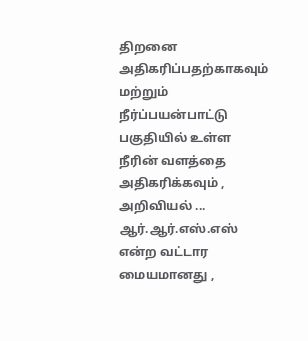திறனை அதிகரிப்பதற்காகவும் மற்றும் நீர்ப்பயன்பாட்டு பகுதியில் உள்ள நீரின் வளத்தை அதிகரிக்கவும் , அறிவியல் ...
ஆர்.ஆர்.எஸ்.எஸ் என்ற வட்டார மையமானது ,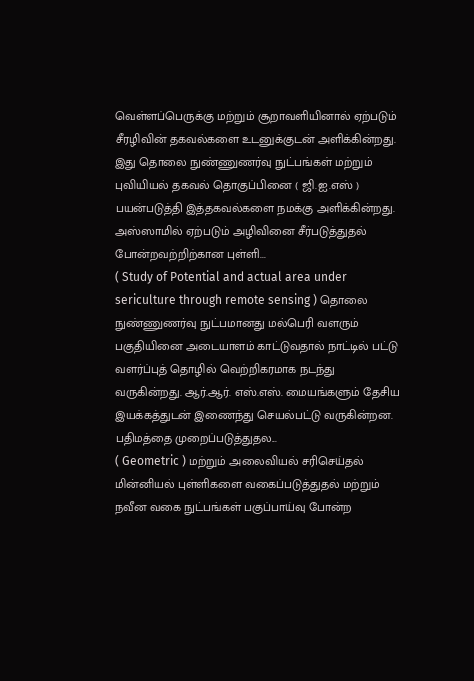வெள்ளப்பெருக்கு மற்றும் சூறாவளியினால் ஏற்படும் சீரழிவின் தகவல்களை உடனுக்குடன் அளிக்கின்றது. இது தொலை நுண்ணுணர்வு நுட்பங்கள் மற்றும் புவியியல் தகவல் தொகுப்பினை ( ஜி.ஐ.எஸ் ) பயன்படுத்தி இத்தகவல்களை நமக்கு அளிக்கின்றது. அஸ்ஸாமில் ஏற்படும் அழிவினை சீர்படுத்துதல் போன்றவற்றிற்கான புள்ளி...
( Study of Potential and actual area under sericulture through remote sensing ) தொலை நுண்ணுணர்வு நுட்பமானது மல்பெரி வளரும் பகுதியினை அடையாளம் காட்டுவதால் நாட்டில் பட்டு வளர்ப்புத் தொழில் வெற்றிகரமாக நடந்து வருகின்றது. ஆர்.ஆர். எஸ்.எஸ். மையங்களும் தேசிய இயக்கத்துடன் இணைந்து செயல்பட்டு வருகின்றன. பதிமத்தை முறைப்படுத்துதல...
( Geometric ) மற்றும் அலைவியல் சரிசெய்தல் மின்னியல் புள்ளிகளை வகைப்படுத்துதல் மற்றும் நவீன வகை நுட்பங்கள் பகுப்பாய்வு போன்ற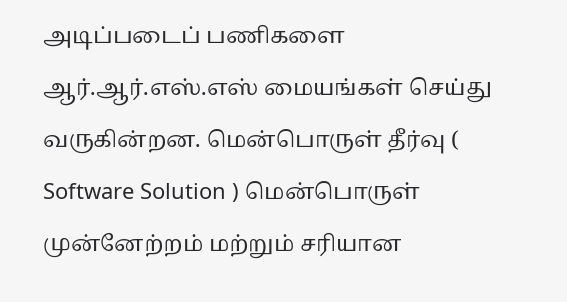அடிப்படைப் பணிகளை ஆர்.ஆர்.எஸ்.எஸ் மையங்கள் செய்து வருகின்றன. மென்பொருள் தீர்வு ( Software Solution ) மென்பொருள் முன்னேற்றம் மற்றும் சரியான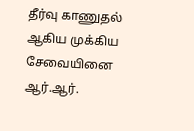தீர்வு காணுதல் ஆகிய முக்கிய சேவையினை ஆர்.ஆர்.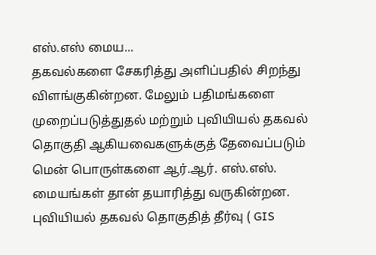எஸ்.எஸ் மைய...
தகவல்களை சேகரித்து அளிப்பதில் சிறந்து விளங்குகின்றன. மேலும் பதிமங்களை முறைப்படுத்துதல் மற்றும் புவியியல் தகவல் தொகுதி ஆகியவைகளுக்குத் தேவைப்படும் மென் பொருள்களை ஆர்.ஆர். எஸ்.எஸ். மையங்கள் தான் தயாரித்து வருகின்றன. புவியியல் தகவல் தொகுதித் தீர்வு ( GIS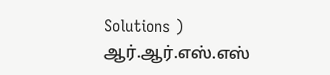Solutions ) ஆர்.ஆர்.எஸ்.எஸ்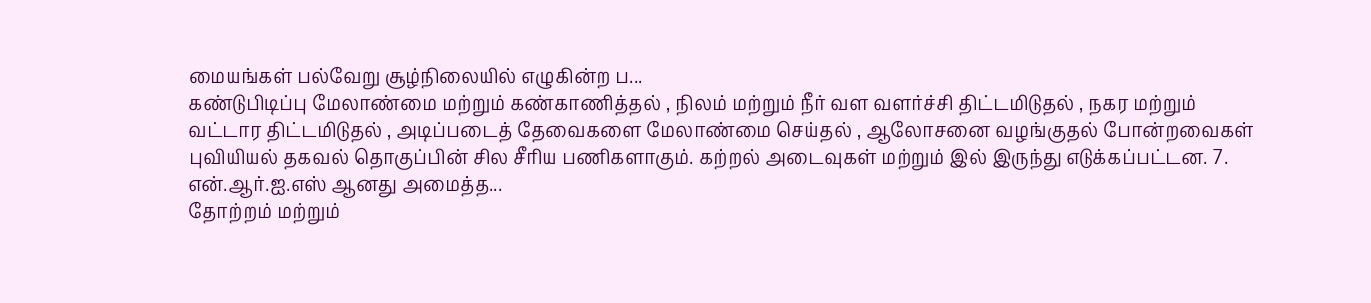மையங்கள் பல்வேறு சூழ்நிலையில் எழுகின்ற ப...
கண்டுபிடிப்பு மேலாண்மை மற்றும் கண்காணித்தல் , நிலம் மற்றும் நீர் வள வளர்ச்சி திட்டமிடுதல் , நகர மற்றும் வட்டார திட்டமிடுதல் , அடிப்படைத் தேவைகளை மேலாண்மை செய்தல் , ஆலோசனை வழங்குதல் போன்றவைகள் புவியியல் தகவல் தொகுப்பின் சில சீரிய பணிகளாகும். கற்றல் அடைவுகள் மற்றும் இல் இருந்து எடுக்கப்பட்டன. 7. என்.ஆர்.ஐ.எஸ் ஆனது அமைத்த...
தோற்றம் மற்றும்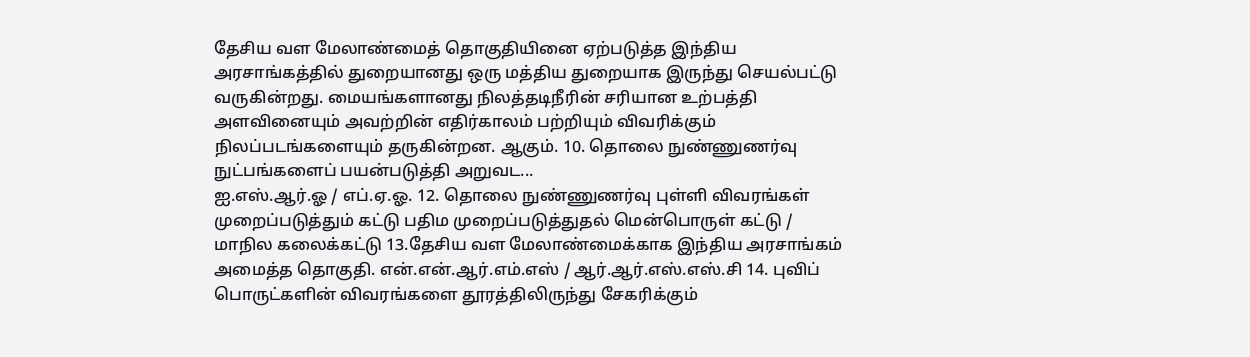தேசிய வள மேலாண்மைத் தொகுதியினை ஏற்படுத்த இந்திய அரசாங்கத்தில் துறையானது ஒரு மத்திய துறையாக இருந்து செயல்பட்டு வருகின்றது. மையங்களானது நிலத்தடிநீரின் சரியான உற்பத்தி அளவினையும் அவற்றின் எதிர்காலம் பற்றியும் விவரிக்கும் நிலப்படங்களையும் தருகின்றன. ஆகும். 10. தொலை நுண்ணுணர்வு நுட்பங்களைப் பயன்படுத்தி அறுவட...
ஐ.எஸ்.ஆர்.ஓ / எப்.ஏ.ஓ. 12. தொலை நுண்ணுணர்வு புள்ளி விவரங்கள் முறைப்படுத்தும் கட்டு பதிம முறைப்படுத்துதல் மென்பொருள் கட்டு / மாநில கலைக்கட்டு 13.தேசிய வள மேலாண்மைக்காக இந்திய அரசாங்கம் அமைத்த தொகுதி. என்.என்.ஆர்.எம்.எஸ் / ஆர்.ஆர்.எஸ்.எஸ்.சி 14. புவிப் பொருட்களின் விவரங்களை தூரத்திலிருந்து சேகரிக்கும்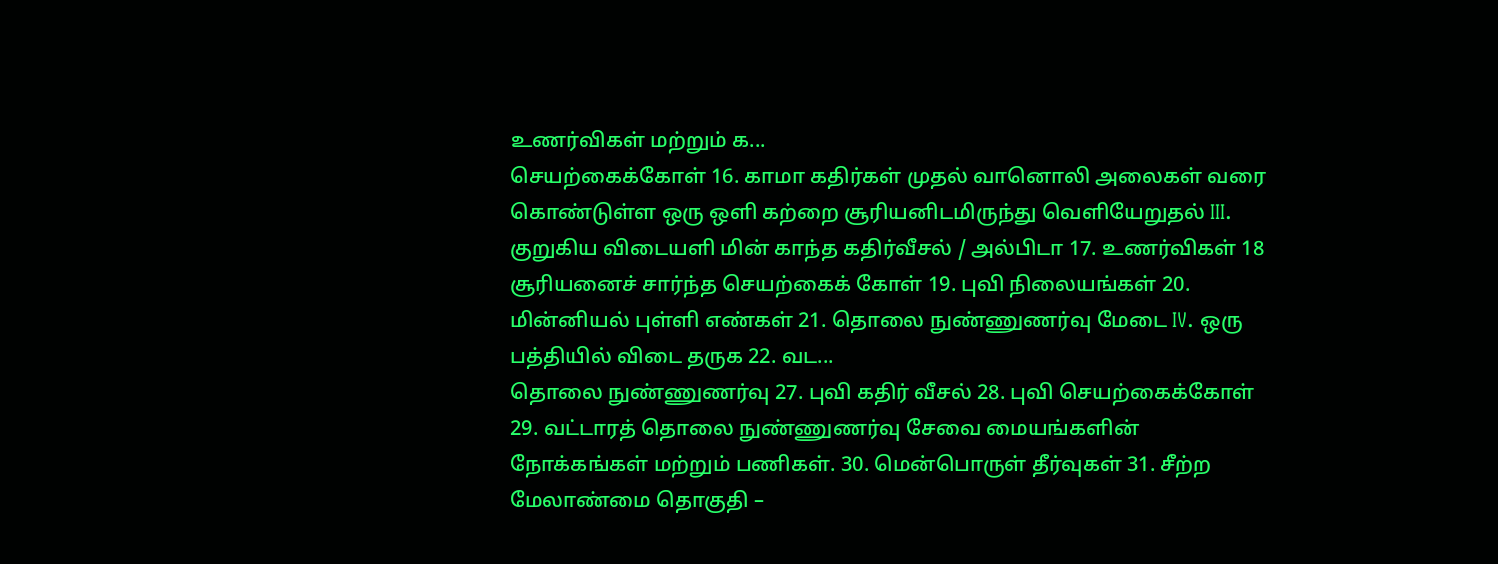உணர்விகள் மற்றும் க...
செயற்கைக்கோள் 16. காமா கதிர்கள் முதல் வானொலி அலைகள் வரை கொண்டுள்ள ஒரு ஒளி கற்றை சூரியனிடமிருந்து வெளியேறுதல் III. குறுகிய விடையளி மின் காந்த கதிர்வீசல் / அல்பிடா 17. உணர்விகள் 18 சூரியனைச் சார்ந்த செயற்கைக் கோள் 19. புவி நிலையங்கள் 20. மின்னியல் புள்ளி எண்கள் 21. தொலை நுண்ணுணர்வு மேடை IV. ஒரு பத்தியில் விடை தருக 22. வட...
தொலை நுண்ணுணர்வு 27. புவி கதிர் வீசல் 28. புவி செயற்கைக்கோள் 29. வட்டாரத் தொலை நுண்ணுணர்வு சேவை மையங்களின் நோக்கங்கள் மற்றும் பணிகள். 30. மென்பொருள் தீர்வுகள் 31. சீற்ற மேலாண்மை தொகுதி –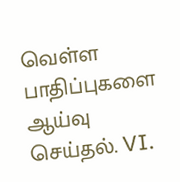வெள்ள பாதிப்புகளை ஆய்வு செய்தல். VI.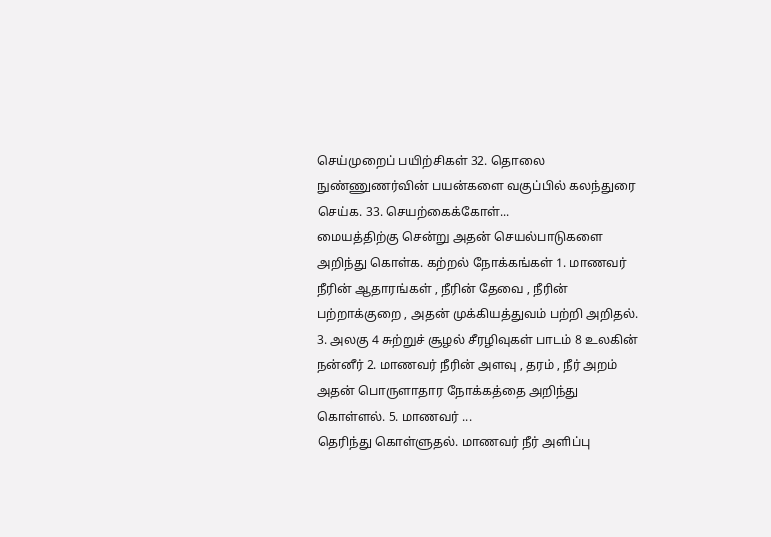செய்முறைப் பயிற்சிகள் 32. தொலை நுண்ணுணர்வின் பயன்களை வகுப்பில் கலந்துரை செய்க. 33. செயற்கைக்கோள்...
மையத்திற்கு சென்று அதன் செயல்பாடுகளை அறிந்து கொள்க. கற்றல் நோக்கங்கள் 1. மாணவர் நீரின் ஆதாரங்கள் , நீரின் தேவை , நீரின் பற்றாக்குறை , அதன் முக்கியத்துவம் பற்றி அறிதல். 3. அலகு 4 சுற்றுச் சூழல் சீரழிவுகள் பாடம் 8 உலகின் நன்னீர் 2. மாணவர் நீரின் அளவு , தரம் , நீர் அறம் அதன் பொருளாதார நோக்கத்தை அறிந்து கொள்ளல். 5. மாணவர் ...
தெரிந்து கொள்ளுதல். மாணவர் நீர் அளிப்பு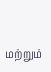மற்றும்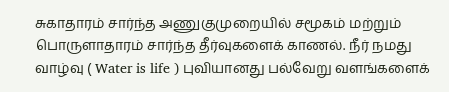சுகாதாரம் சார்ந்த அணுகுமுறையில் சமூகம் மற்றும் பொருளாதாரம் சார்ந்த தீர்வுகளைக் காணல். நீர் நமது வாழ்வு ( Water is life ) புவியானது பல்வேறு வளங்களைக்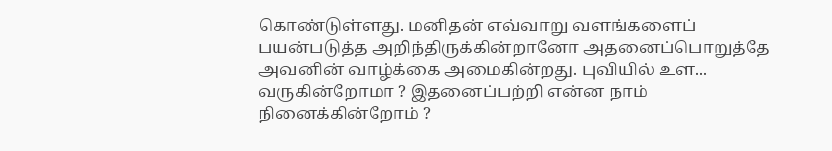கொண்டுள்ளது. மனிதன் எவ்வாறு வளங்களைப் பயன்படுத்த அறிந்திருக்கின்றானோ அதனைப்பொறுத்தே அவனின் வாழ்க்கை அமைகின்றது. புவியில் உள...
வருகின்றோமா ? இதனைப்பற்றி என்ன நாம் நினைக்கின்றோம் ?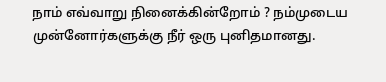நாம் எவ்வாறு நினைக்கின்றோம் ? நம்முடைய முன்னோர்களுக்கு நீர் ஒரு புனிதமானது.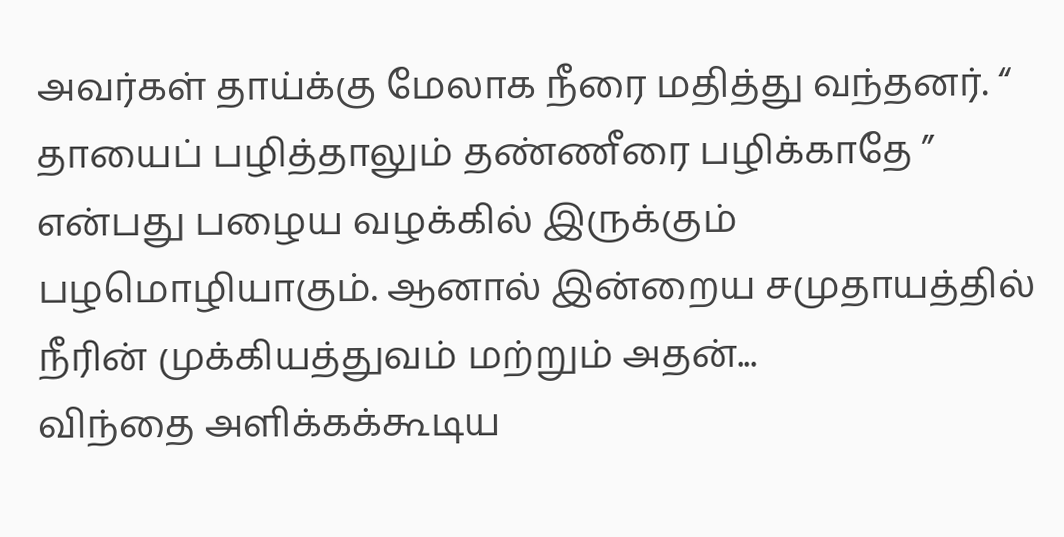அவர்கள் தாய்க்கு மேலாக நீரை மதித்து வந்தனர். “ தாயைப் பழித்தாலும் தண்ணீரை பழிக்காதே ” என்பது பழைய வழக்கில் இருக்கும் பழமொழியாகும். ஆனால் இன்றைய சமுதாயத்தில் நீரின் முக்கியத்துவம் மற்றும் அதன்...
விந்தை அளிக்கக்கூடிய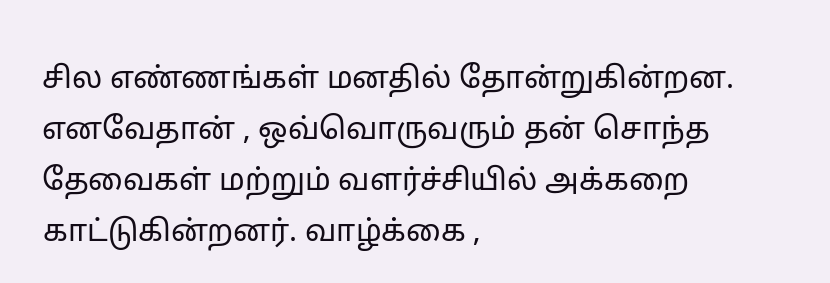சில எண்ணங்கள் மனதில் தோன்றுகின்றன. எனவேதான் , ஒவ்வொருவரும் தன் சொந்த தேவைகள் மற்றும் வளர்ச்சியில் அக்கறை காட்டுகின்றனர். வாழ்க்கை ,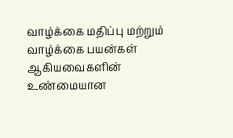வாழ்க்கை மதிப்பு மற்றும் வாழ்க்கை பயன்கள் ஆகியவைகளின் உண்மையான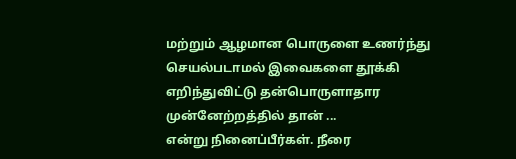மற்றும் ஆழமான பொருளை உணர்ந்து செயல்படாமல் இவைகளை தூக்கி எறிந்துவிட்டு தன்பொருளாதார முன்னேற்றத்தில் தான் ...
என்று நினைப்பீர்கள். நீரை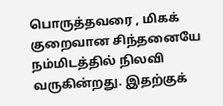பொருத்தவரை , மிகக் குறைவான சிந்தனையே நம்மிடத்தில் நிலவி வருகின்றது. இதற்குக்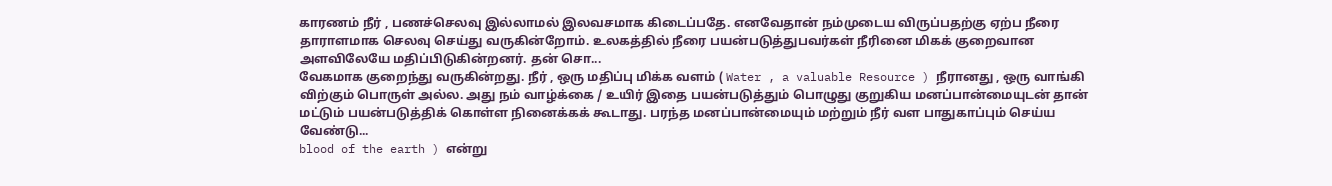காரணம் நீர் , பணச்செலவு இல்லாமல் இலவசமாக கிடைப்பதே. எனவேதான் நம்முடைய விருப்பதற்கு ஏற்ப நீரை தாராளமாக செலவு செய்து வருகின்றோம். உலகத்தில் நீரை பயன்படுத்துபவர்கள் நீரினை மிகக் குறைவான அளவிலேயே மதிப்பிடுகின்றனர். தன் சொ...
வேகமாக குறைந்து வருகின்றது. நீர் , ஒரு மதிப்பு மிக்க வளம் ( Water , a valuable Resource ) நீரானது , ஒரு வாங்கி விற்கும் பொருள் அல்ல. அது நம் வாழ்க்கை / உயிர் இதை பயன்படுத்தும் பொழுது குறுகிய மனப்பான்மையுடன் தான் மட்டும் பயன்படுத்திக் கொள்ள நினைக்கக் கூடாது. பரந்த மனப்பான்மையும் மற்றும் நீர் வள பாதுகாப்பும் செய்ய வேண்டு...
blood of the earth ) என்று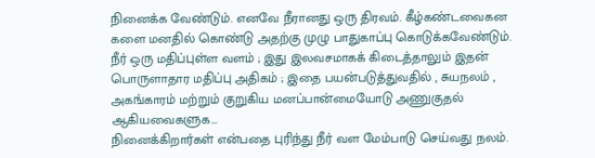நினைக்க வேண்டும். எனவே நீரானது ஒரு திரவம். கீழ்கண்டவைகன களை மனதில் கொண்டு அதற்கு முழு பாதுகாப்பு கொடுக்கவேண்டும். நீர் ஒரு மதிப்புள்ள வளம் ; இது இலவசமாகக் கிடைத்தாலும் இதன் பொருளாதார மதிப்பு அதிகம் ; இதை பயன்படுத்துவதில் , சுயநலம் , அகங்காரம் மற்றும் குறுகிய மனப்பான்மையோடு அணுகுதல் ஆகியவைகளுக...
நினைக்கிறார்கள் என்பதை புரிந்து நீர் வள மேம்பாடு செய்வது நலம்.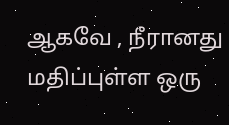ஆகவே , நீரானது மதிப்புள்ள ஒரு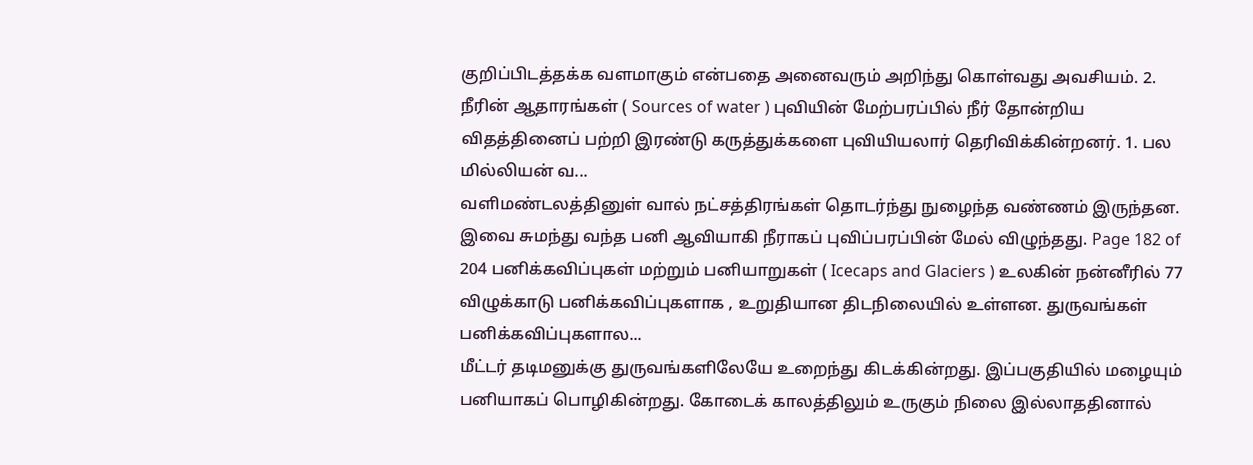குறிப்பிடத்தக்க வளமாகும் என்பதை அனைவரும் அறிந்து கொள்வது அவசியம். 2. நீரின் ஆதாரங்கள் ( Sources of water ) புவியின் மேற்பரப்பில் நீர் தோன்றிய விதத்தினைப் பற்றி இரண்டு கருத்துக்களை புவியியலார் தெரிவிக்கின்றனர். 1. பல மில்லியன் வ...
வளிமண்டலத்தினுள் வால் நட்சத்திரங்கள் தொடர்ந்து நுழைந்த வண்ணம் இருந்தன. இவை சுமந்து வந்த பனி ஆவியாகி நீராகப் புவிப்பரப்பின் மேல் விழுந்தது. Page 182 of 204 பனிக்கவிப்புகள் மற்றும் பனியாறுகள் ( Icecaps and Glaciers ) உலகின் நன்னீரில் 77 விழுக்காடு பனிக்கவிப்புகளாக , உறுதியான திடநிலையில் உள்ளன. துருவங்கள் பனிக்கவிப்புகளால...
மீட்டர் தடிமனுக்கு துருவங்களிலேயே உறைந்து கிடக்கின்றது. இப்பகுதியில் மழையும் பனியாகப் பொழிகின்றது. கோடைக் காலத்திலும் உருகும் நிலை இல்லாததினால்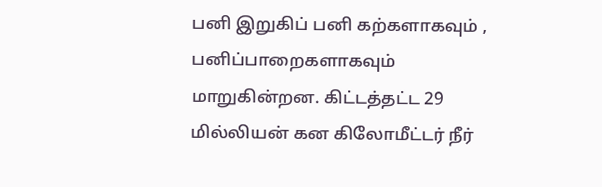பனி இறுகிப் பனி கற்களாகவும் , பனிப்பாறைகளாகவும் மாறுகின்றன. கிட்டத்தட்ட 29 மில்லியன் கன கிலோமீட்டர் நீர்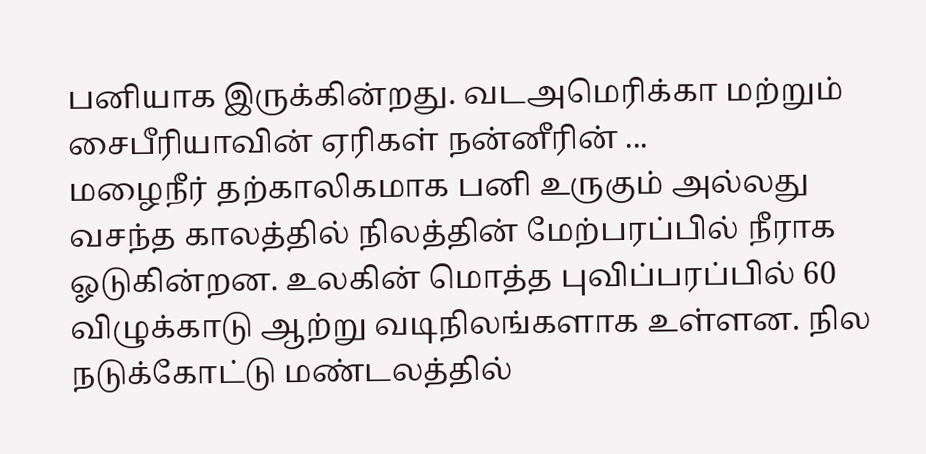பனியாக இருக்கின்றது. வடஅமெரிக்கா மற்றும் சைபீரியாவின் ஏரிகள் நன்னீரின் ...
மழைநீர் தற்காலிகமாக பனி உருகும் அல்லது வசந்த காலத்தில் நிலத்தின் மேற்பரப்பில் நீராக ஓடுகின்றன. உலகின் மொத்த புவிப்பரப்பில் 60 விழுக்காடு ஆற்று வடிநிலங்களாக உள்ளன. நில நடுக்கோட்டு மண்டலத்தில்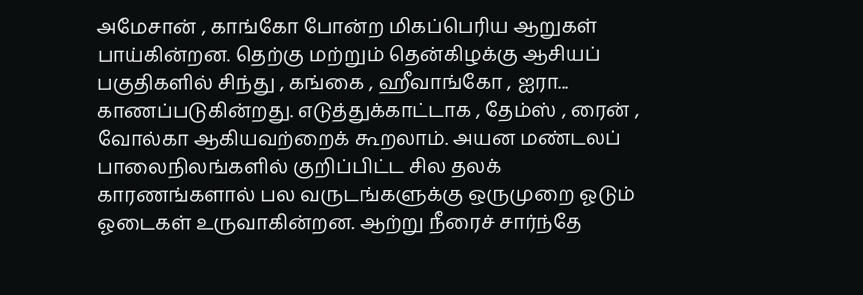அமேசான் , காங்கோ போன்ற மிகப்பெரிய ஆறுகள் பாய்கின்றன. தெற்கு மற்றும் தென்கிழக்கு ஆசியப் பகுதிகளில் சிந்து , கங்கை , ஹீவாங்கோ , ஐரா...
காணப்படுகின்றது. எடுத்துக்காட்டாக , தேம்ஸ் , ரைன் , வோல்கா ஆகியவற்றைக் கூறலாம். அயன மண்டலப் பாலைநிலங்களில் குறிப்பிட்ட சில தலக் காரணங்களால் பல வருடங்களுக்கு ஒருமுறை ஓடும் ஓடைகள் உருவாகின்றன. ஆற்று நீரைச் சார்ந்தே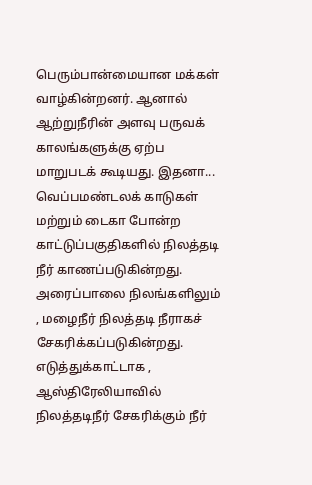பெரும்பான்மையான மக்கள் வாழ்கின்றனர். ஆனால் ஆற்றுநீரின் அளவு பருவக் காலங்களுக்கு ஏற்ப மாறுபடக் கூடியது. இதனா...
வெப்பமண்டலக் காடுகள் மற்றும் டைகா போன்ற காட்டுப்பகுதிகளில் நிலத்தடி நீர் காணப்படுகின்றது. அரைப்பாலை நிலங்களிலும் , மழைநீர் நிலத்தடி நீராகச் சேகரிக்கப்படுகின்றது. எடுத்துக்காட்டாக , ஆஸ்திரேலியாவில் நிலத்தடிநீர் சேகரிக்கும் நீர்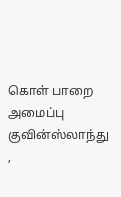கொள் பாறை அமைப்பு குவின்ஸ்லாந்து ,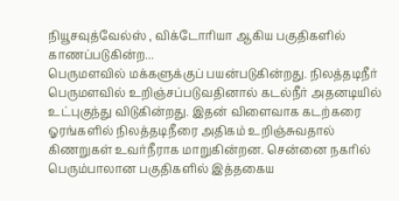நியூசவுத்வேல்ஸ் , விக்டோரியா ஆகிய பகுதிகளில் காணப்படுகின்ற...
பெருமளவில் மக்களுக்குப் பயன்படுகின்றது. நிலத்தடிநீர் பெருமளவில் உறிஞ்சப்படுவதினால் கடல்நீர் அதனடியில் உட்புகுந்து விடுகின்றது. இதன் விளைவாக கடற்கரை ஓரங்களில் நிலத்தடிநீரை அதிகம் உறிஞ்சுவதால் கிணறுகள் உவர்நீராக மாறுகின்றன. சென்னை நகரில் பெரும்பாலான பகுதிகளில் இத்தகைய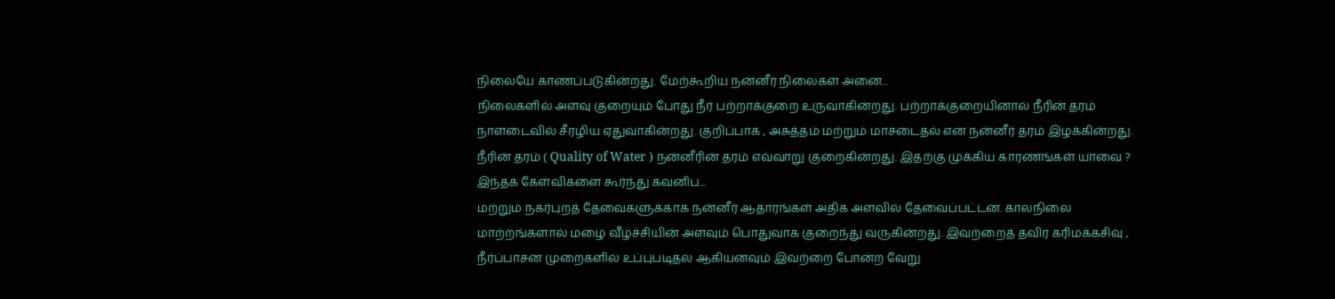நிலையே காணப்படுகின்றது. மேற்கூறிய நன்னீர் நிலைகள் அனை...
நிலைகளில் அளவு குறையும் போது நீர் பற்றாக்குறை உருவாகின்றது. பற்றாக்குறையினால் நீரின் தரம் நாளடைவில் சீரழிய ஏதுவாகின்றது. குறிப்பாக , அசுத்தம் மற்றும் மாசடைதல் என நன்னீர் தரம் இழக்கின்றது. நீரின் தரம் ( Quality of Water ) நன்னீரின் தரம் எவ்வாறு குறைகின்றது. இதற்கு முக்கிய காரணங்கள் யாவை ? இந்தக் கேள்விகளை கூர்ந்து கவனிப...
மற்றும் நகர்புறத் தேவைகளுக்காக நன்னீர் ஆதாரங்கள் அதிக அளவில் தேவைப்பட்டன. காலநிலை மாற்றங்களால் மழை வீழ்ச்சியின் அளவும் பொதுவாக குறைந்து வருகின்றது. இவற்றைத் தவிர கரிமக்கசிவு , நீர்ப்பாசன முறைகளில் உப்புபடிதல் ஆகியனவும் இவற்றை போன்ற வேறு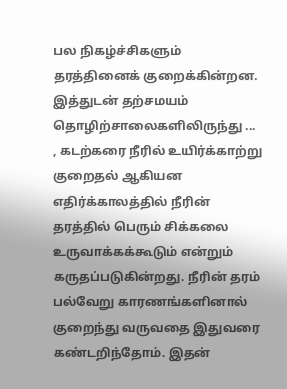பல நிகழ்ச்சிகளும் தரத்தினைக் குறைக்கின்றன. இத்துடன் தற்சமயம் தொழிற்சாலைகளிலிருந்து ...
, கடற்கரை நீரில் உயிர்க்காற்று குறைதல் ஆகியன எதிர்க்காலத்தில் நீரின் தரத்தில் பெரும் சிக்கலை உருவாக்கக்கூடும் என்றும் கருதப்படுகின்றது. நீரின் தரம் பல்வேறு காரணங்களினால் குறைந்து வருவதை இதுவரை கண்டறிந்தோம். இதன்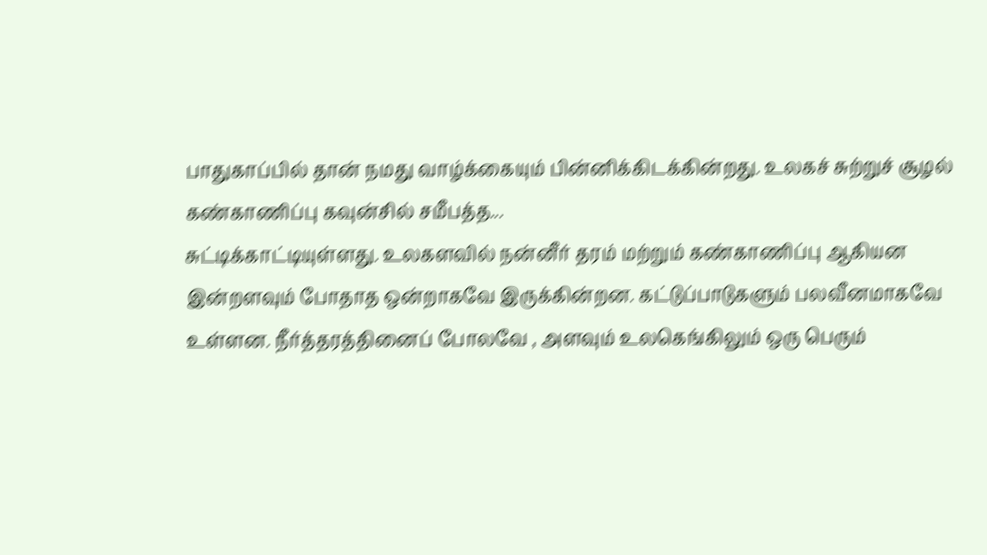பாதுகாப்பில் தான் நமது வாழ்க்கையும் பின்னிக்கிடக்கின்றது. உலகச் சுற்றுச் சூழல் கண்காணிப்பு கவுன்சில் சமீபத்த...
சுட்டிக்காட்டியுள்ளது. உலகளவில் நன்னீர் தரம் மற்றும் கண்காணிப்பு ஆகியன இன்றளவும் போதாத ஒன்றாகவே இருக்கின்றன. கட்டுப்பாடுகளும் பலவீனமாகவே உள்ளன. நீர்த்தரத்தினைப் போலவே , அளவும் உலகெங்கிலும் ஒரு பெரும்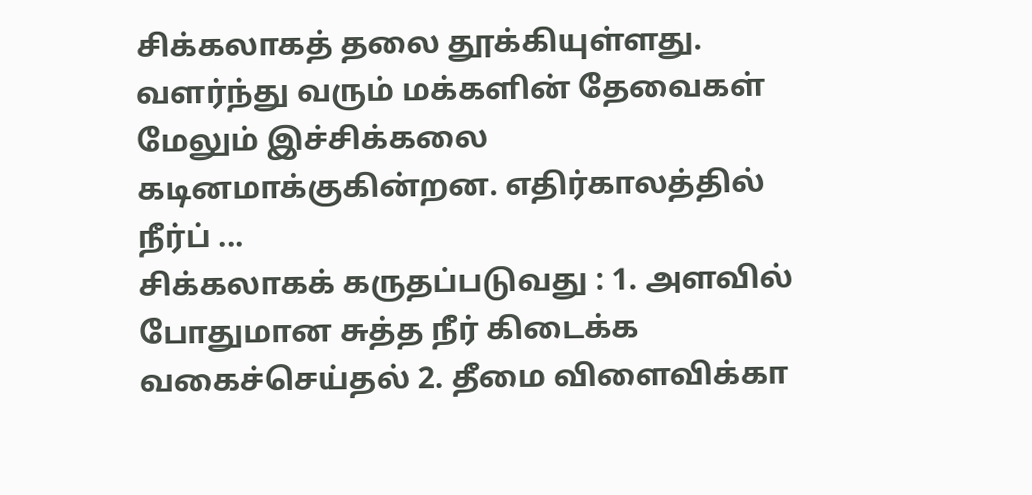சிக்கலாகத் தலை தூக்கியுள்ளது. வளர்ந்து வரும் மக்களின் தேவைகள் மேலும் இச்சிக்கலை கடினமாக்குகின்றன. எதிர்காலத்தில் நீர்ப் ...
சிக்கலாகக் கருதப்படுவது : 1. அளவில் போதுமான சுத்த நீர் கிடைக்க வகைச்செய்தல் 2. தீமை விளைவிக்கா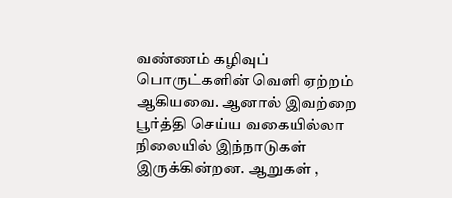வண்ணம் கழிவுப் பொருட்களின் வெளி ஏற்றம் ஆகியவை. ஆனால் இவற்றை பூர்த்தி செய்ய வகையில்லா நிலையில் இந்நாடுகள் இருக்கின்றன. ஆறுகள் ,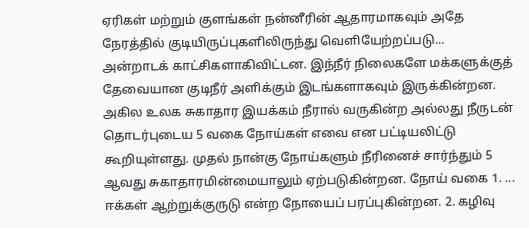ஏரிகள் மற்றும் குளங்கள் நன்னீரின் ஆதாரமாகவும் அதே நேரத்தில் குடியிருப்புகளிலிருந்து வெளியேற்றப்படு...
அன்றாடக் காட்சிகளாகிவிட்டன. இந்நீர் நிலைகளே மக்களுக்குத் தேவையான குடிநீர் அளிக்கும் இடங்களாகவும் இருக்கின்றன. அகில உலக சுகாதார இயக்கம் நீரால் வருகின்ற அல்லது நீருடன் தொடர்புடைய 5 வகை நோய்கள் எவை என பட்டியலிட்டு கூறியுள்ளது. முதல் நான்கு நோய்களும் நீரினைச் சார்ந்தும் 5 ஆவது சுகாதாரமின்மையாலும் ஏற்படுகின்றன. நோய் வகை 1. ...
ஈக்கள் ஆற்றுக்குருடு என்ற நோயைப் பரப்புகின்றன. 2. கழிவு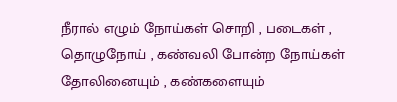நீரால் எழும் நோய்கள் சொறி , படைகள் , தொழுநோய் , கண்வலி போன்ற நோய்கள் தோலினையும் , கண்களையும்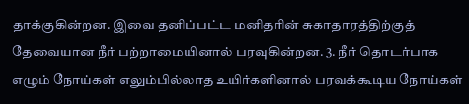தாக்குகின்றன. இவை தனிப்பட்ட மனிதரின் சுகாதாரத்திற்குத் தேவையான நீர் பற்றாமையினால் பரவுகின்றன. 3. நீர் தொடர்பாக எழும் நோய்கள் எலும்பில்லாத உயிர்களினால் பரவக்கூடிய நோய்கள்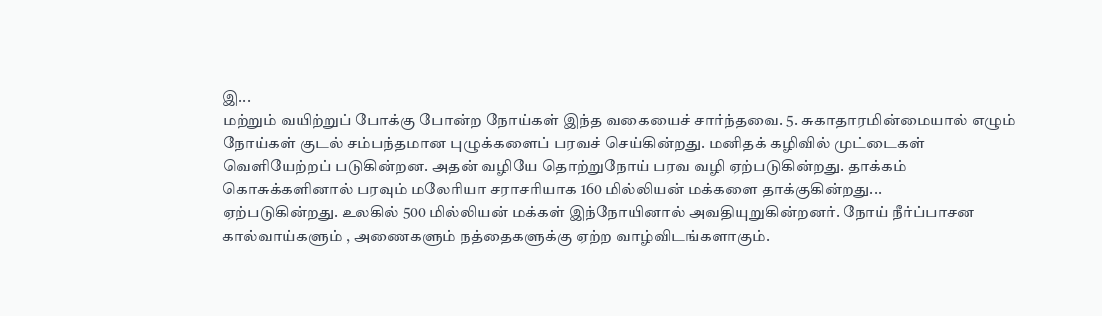இ...
மற்றும் வயிற்றுப் போக்கு போன்ற நோய்கள் இந்த வகையைச் சார்ந்தவை. 5. சுகாதாரமின்மையால் எழும் நோய்கள் குடல் சம்பந்தமான புழுக்களைப் பரவச் செய்கின்றது. மனிதக் கழிவில் முட்டைகள் வெளியேற்றப் படுகின்றன. அதன் வழியே தொற்றுநோய் பரவ வழி ஏற்படுகின்றது. தாக்கம் கொசுக்களினால் பரவும் மலேரியா சராசரியாக 160 மில்லியன் மக்களை தாக்குகின்றது...
ஏற்படுகின்றது. உலகில் 500 மில்லியன் மக்கள் இந்நோயினால் அவதியுறுகின்றனர். நோய் நீர்ப்பாசன கால்வாய்களும் , அணைகளும் நத்தைகளுக்கு ஏற்ற வாழ்விடங்களாகும்.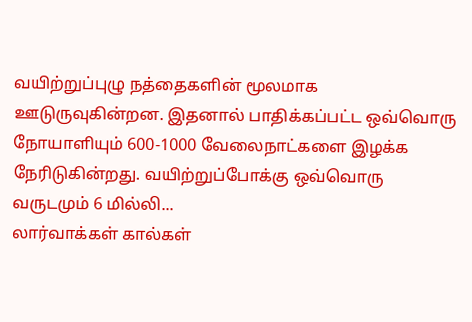வயிற்றுப்புழு நத்தைகளின் மூலமாக ஊடுருவுகின்றன. இதனால் பாதிக்கப்பட்ட ஒவ்வொரு நோயாளியும் 600-1000 வேலைநாட்களை இழக்க நேரிடுகின்றது. வயிற்றுப்போக்கு ஒவ்வொரு வருடமும் 6 மில்லி...
லார்வாக்கள் கால்கள்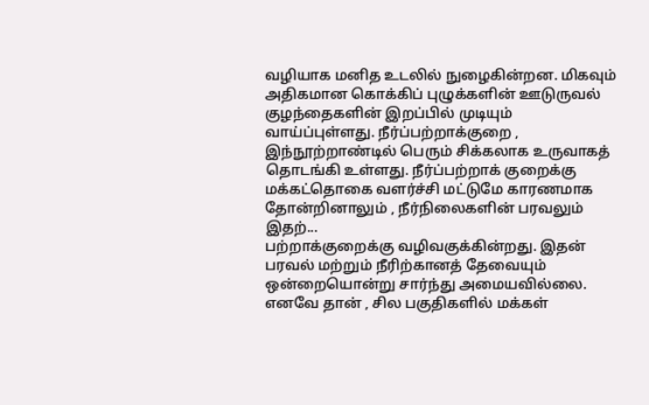வழியாக மனித உடலில் நுழைகின்றன. மிகவும் அதிகமான கொக்கிப் புழுக்களின் ஊடுருவல் குழந்தைகளின் இறப்பில் முடியும் வாய்ப்புள்ளது. நீர்ப்பற்றாக்குறை , இந்நூற்றாண்டில் பெரும் சிக்கலாக உருவாகத் தொடங்கி உள்ளது. நீர்ப்பற்றாக் குறைக்கு மக்கட்தொகை வளர்ச்சி மட்டுமே காரணமாக தோன்றினாலும் , நீர்நிலைகளின் பரவலும் இதற்...
பற்றாக்குறைக்கு வழிவகுக்கின்றது. இதன் பரவல் மற்றும் நீரிற்கானத் தேவையும் ஒன்றையொன்று சார்ந்து அமையவில்லை. எனவே தான் , சில பகுதிகளில் மக்கள்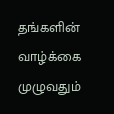தங்களின் வாழ்க்கை முழுவதும்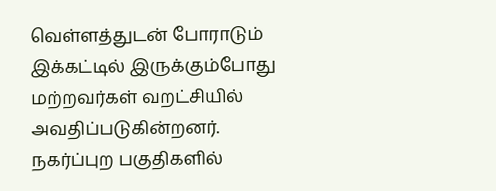வெள்ளத்துடன் போராடும் இக்கட்டில் இருக்கும்போது மற்றவர்கள் வறட்சியில் அவதிப்படுகின்றனர். நகர்ப்புற பகுதிகளில்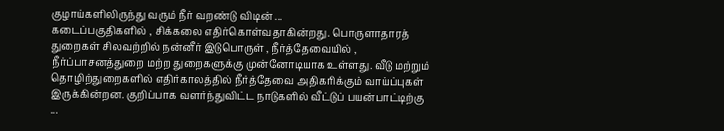குழாய்களிலிருந்து வரும் நீர் வறண்டு விடின் ...
கடைப்பகுதிகளில் , சிக்கலை எதிர்கொள்வதாகின்றது. பொருளாதாரத் துறைகள் சிலவற்றில் நன்னீர் இடுபொருள் , நீர்த்தேவையில் , நீர்ப்பாசனத்துறை மற்ற துறைகளுக்கு முன்னோடியாக உள்ளது. வீடு மற்றும் தொழிற்துறைகளில் எதிர்காலத்தில் நீர்த்தேவை அதிகரிக்கும் வாய்ப்புகள் இருக்கின்றன. குறிப்பாக வளர்ந்துவிட்ட நாடுகளில் வீட்டுப் பயன்பாட்டிற்கு ...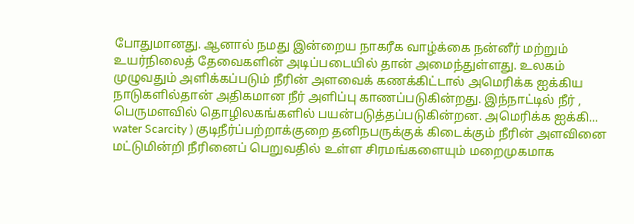போதுமானது. ஆனால் நமது இன்றைய நாகரீக வாழ்க்கை நன்னீர் மற்றும் உயர்நிலைத் தேவைகளின் அடிப்படையில் தான் அமைந்துள்ளது. உலகம் முழுவதும் அளிக்கப்படும் நீரின் அளவைக் கணக்கிட்டால் அமெரிக்க ஐக்கிய நாடுகளில்தான் அதிகமான நீர் அளிப்பு காணப்படுகின்றது. இந்நாட்டில் நீர் , பெருமளவில் தொழிலகங்களில் பயன்படுத்தப்படுகின்றன. அமெரிக்க ஐக்கி...
water Scarcity ) குடிநீர்ப்பற்றாக்குறை தனிநபருக்குக் கிடைக்கும் நீரின் அளவினை மட்டுமின்றி நீரினைப் பெறுவதில் உள்ள சிரமங்களையும் மறைமுகமாக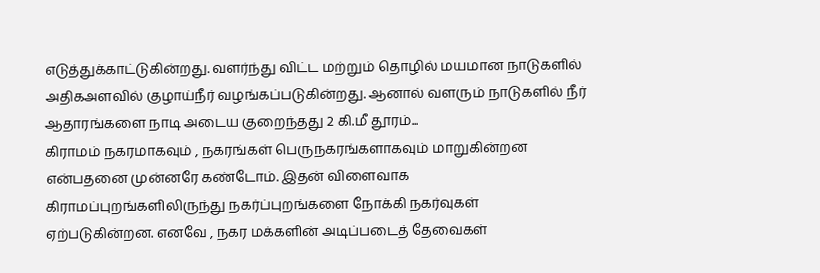எடுத்துக்காட்டுகின்றது. வளர்ந்து விட்ட மற்றும் தொழில் மயமான நாடுகளில் அதிகஅளவில் குழாய்நீர் வழங்கப்படுகின்றது. ஆனால் வளரும் நாடுகளில் நீர் ஆதாரங்களை நாடி அடைய குறைந்தது 2 கி.மீ தூரம்...
கிராமம் நகரமாகவும் , நகரங்கள் பெருநகரங்களாகவும் மாறுகின்றன என்பதனை முன்னரே கண்டோம். இதன் விளைவாக கிராமப்புறங்களிலிருந்து நகர்ப்புறங்களை நோக்கி நகர்வுகள் ஏற்படுகின்றன. எனவே , நகர மக்களின் அடிப்படைத் தேவைகள்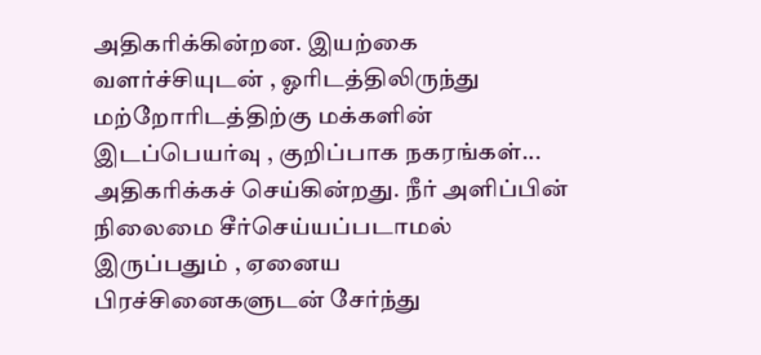அதிகரிக்கின்றன. இயற்கை வளர்ச்சியுடன் , ஓரிடத்திலிருந்து மற்றோரிடத்திற்கு மக்களின் இடப்பெயர்வு , குறிப்பாக நகரங்கள்...
அதிகரிக்கச் செய்கின்றது. நீர் அளிப்பின் நிலைமை சீர்செய்யப்படாமல் இருப்பதும் , ஏனைய பிரச்சினைகளுடன் சேர்ந்து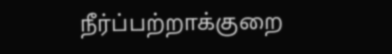நீர்ப்பற்றாக்குறை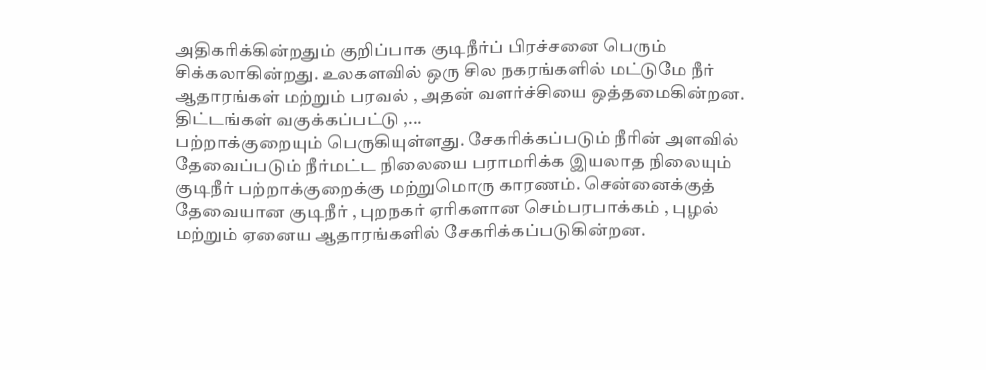அதிகரிக்கின்றதும் குறிப்பாக குடிநீர்ப் பிரச்சனை பெரும் சிக்கலாகின்றது. உலகளவில் ஒரு சில நகரங்களில் மட்டுமே நீர் ஆதாரங்கள் மற்றும் பரவல் , அதன் வளர்ச்சியை ஒத்தமைகின்றன. திட்டங்கள் வகுக்கப்பட்டு ,...
பற்றாக்குறையும் பெருகியுள்ளது. சேகரிக்கப்படும் நீரின் அளவில் தேவைப்படும் நீர்மட்ட நிலையை பராமரிக்க இயலாத நிலையும் குடிநீர் பற்றாக்குறைக்கு மற்றுமொரு காரணம். சென்னைக்குத் தேவையான குடிநீர் , புறநகர் ஏரிகளான செம்பரபாக்கம் , புழல் மற்றும் ஏனைய ஆதாரங்களில் சேகரிக்கப்படுகின்றன.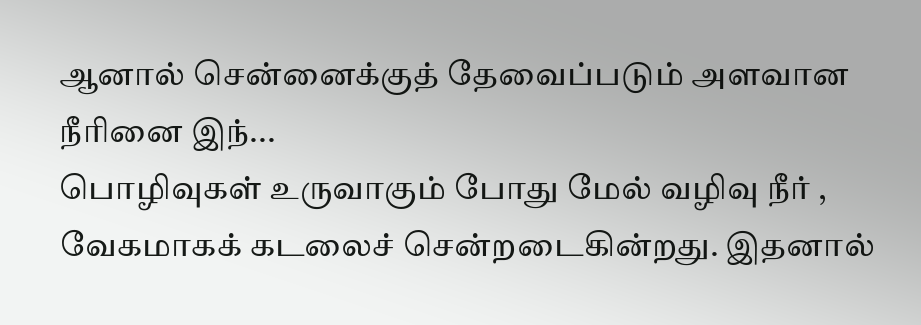ஆனால் சென்னைக்குத் தேவைப்படும் அளவான நீரினை இந்...
பொழிவுகள் உருவாகும் போது மேல் வழிவு நீர் , வேகமாகக் கடலைச் சென்றடைகின்றது. இதனால்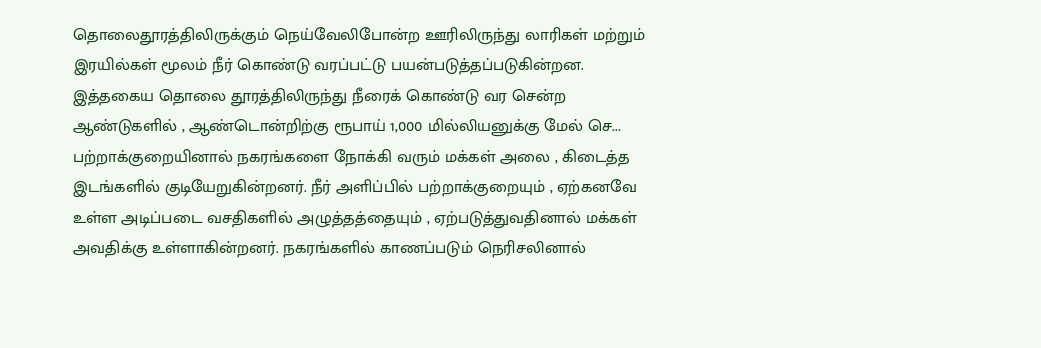தொலைதூரத்திலிருக்கும் நெய்வேலிபோன்ற ஊரிலிருந்து லாரிகள் மற்றும் இரயில்கள் மூலம் நீர் கொண்டு வரப்பட்டு பயன்படுத்தப்படுகின்றன. இத்தகைய தொலை தூரத்திலிருந்து நீரைக் கொண்டு வர சென்ற ஆண்டுகளில் , ஆண்டொன்றிற்கு ரூபாய் 1,000 மில்லியனுக்கு மேல் செ...
பற்றாக்குறையினால் நகரங்களை நோக்கி வரும் மக்கள் அலை , கிடைத்த இடங்களில் குடியேறுகின்றனர். நீர் அளிப்பில் பற்றாக்குறையும் , ஏற்கனவே உள்ள அடிப்படை வசதிகளில் அழுத்தத்தையும் , ஏற்படுத்துவதினால் மக்கள் அவதிக்கு உள்ளாகின்றனர். நகரங்களில் காணப்படும் நெரிசலினால்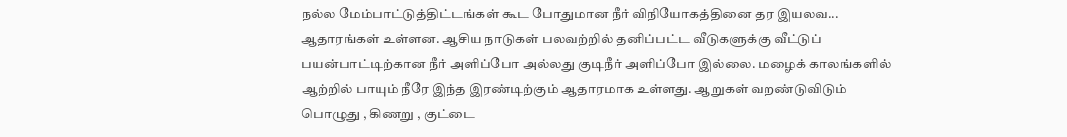நல்ல மேம்பாட்டுத்திட்டங்கள் கூட போதுமான நீர் விநியோகத்தினை தர இயலவ...
ஆதாரங்கள் உள்ளன. ஆசிய நாடுகள் பலவற்றில் தனிப்பட்ட வீடுகளுக்கு வீட்டுப் பயன்பாட்டிற்கான நீர் அளிப்போ அல்லது குடிநீர் அளிப்போ இல்லை. மழைக் காலங்களில் ஆற்றில் பாயும் நீரே இந்த இரண்டிற்கும் ஆதாரமாக உள்ளது. ஆறுகள் வறண்டுவிடும் பொழுது , கிணறு , குட்டை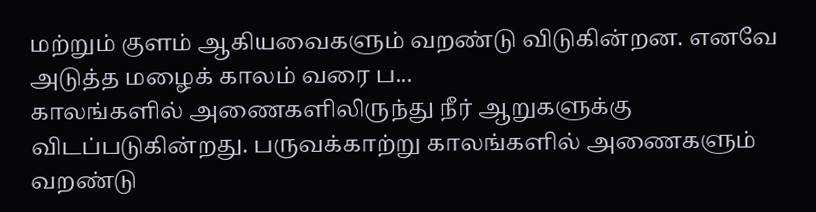மற்றும் குளம் ஆகியவைகளும் வறண்டு விடுகின்றன. எனவே அடுத்த மழைக் காலம் வரை ப...
காலங்களில் அணைகளிலிருந்து நீர் ஆறுகளுக்கு விடப்படுகின்றது. பருவக்காற்று காலங்களில் அணைகளும் வறண்டு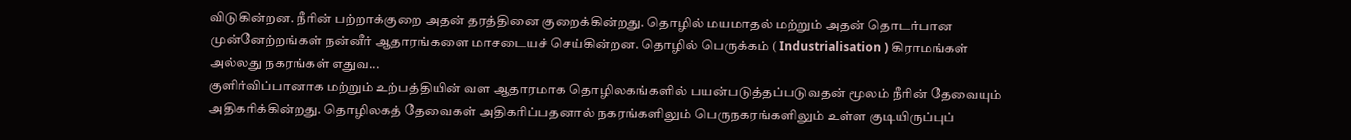விடுகின்றன. நீரின் பற்றாக்குறை அதன் தரத்தினை குறைக்கின்றது. தொழில் மயமாதல் மற்றும் அதன் தொடர்பான முன்னேற்றங்கள் நன்னீர் ஆதாரங்களை மாசடையச் செய்கின்றன. தொழில் பெருக்கம் ( Industrialisation ) கிராமங்கள் அல்லது நகரங்கள் எதுவ...
குளிர்விப்பானாக மற்றும் உற்பத்தியின் வள ஆதாரமாக தொழிலகங்களில் பயன்படுத்தப்படுவதன் மூலம் நீரின் தேவையும் அதிகரிக்கின்றது. தொழிலகத் தேவைகள் அதிகரிப்பதனால் நகரங்களிலும் பெருநகரங்களிலும் உள்ள குடியிருப்புப்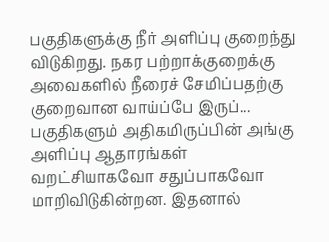பகுதிகளுக்கு நீர் அளிப்பு குறைந்து விடுகிறது. நகர பற்றாக்குறைக்கு அவைகளில் நீரைச் சேமிப்பதற்கு குறைவான வாய்ப்பே இருப்...
பகுதிகளும் அதிகமிருப்பின் அங்கு அளிப்பு ஆதாரங்கள் வறட்சியாகவோ சதுப்பாகவோ மாறிவிடுகின்றன. இதனால்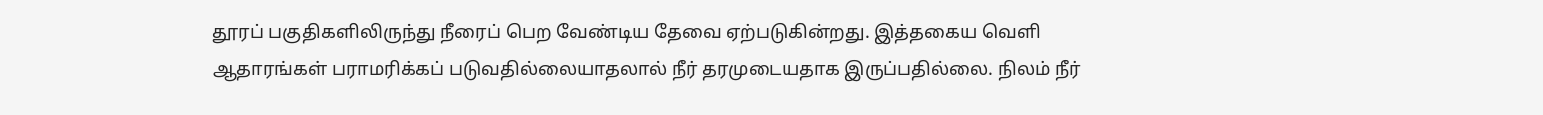தூரப் பகுதிகளிலிருந்து நீரைப் பெற வேண்டிய தேவை ஏற்படுகின்றது. இத்தகைய வெளி ஆதாரங்கள் பராமரிக்கப் படுவதில்லையாதலால் நீர் தரமுடையதாக இருப்பதில்லை. நிலம் நீர்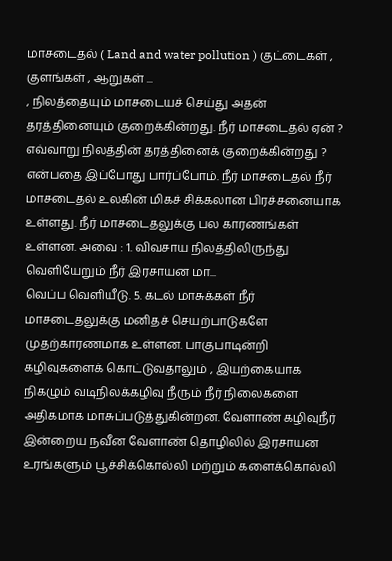மாசடைதல் ( Land and water pollution ) குட்டைகள் , குளங்கள் , ஆறுகள் ...
, நிலத்தையும் மாசடையச் செய்து அதன் தரத்தினையும் குறைக்கின்றது. நீர் மாசடைதல் ஏன் ? எவ்வாறு நிலத்தின் தரத்தினைக் குறைக்கின்றது ? என்பதை இப்போது பார்ப்போம். நீர் மாசடைதல் நீர் மாசடைதல் உலகின் மிகச் சிக்கலான பிரச்சனையாக உள்ளது. நீர் மாசடைதலுக்கு பல காரணங்கள் உள்ளன. அவை : 1. விவசாய நிலத்திலிருந்து வெளியேறும் நீர் இரசாயன மா...
வெப்ப வெளியீடு. 5. கடல் மாசுக்கள் நீர் மாசடைதலுக்கு மனிதச் செயற்பாடுகளே முதற்காரணமாக உள்ளன. பாகுபாடின்றி கழிவுகளைக் கொட்டுவதாலும் , இயற்கையாக நிகழும் வடிநிலக்கழிவு நீரும் நீர் நிலைகளை அதிகமாக மாசுப்படுத்துகின்றன. வேளாண் கழிவுநீர் இன்றைய நவீன வேளாண் தொழிலில் இரசாயன உரங்களும் பூச்சிக்கொல்லி மற்றும் களைக்கொல்லி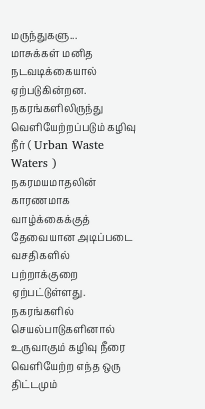மருந்துகளு...
மாசுக்கள் மனித நடவடிக்கையால் ஏற்படுகின்றன. நகரங்களிலிருந்து வெளியேற்றப்படும் கழிவு நீர் ( Urban Waste Waters ) நகரமயமாதலின் காரணமாக வாழ்க்கைக்குத் தேவையான அடிப்படை வசதிகளில் பற்றாக்குறை ஏற்பட்டுள்ளது. நகரங்களில் செயல்பாடுகளினால் உருவாகும் கழிவு நீரை வெளியேற்ற எந்த ஒரு திட்டமும்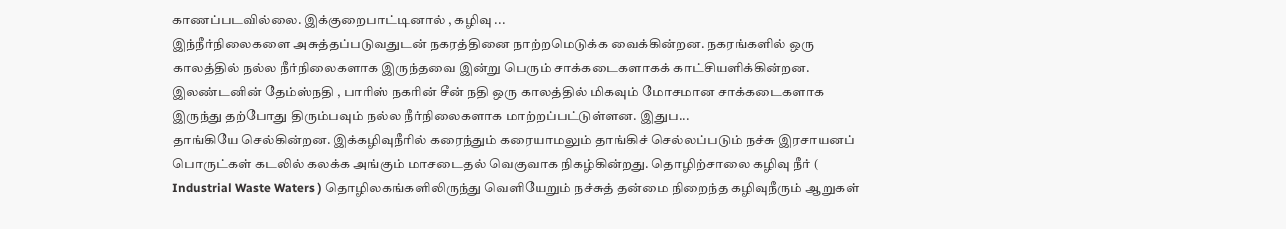காணப்படவில்லை. இக்குறைபாட்டினால் , கழிவு ...
இந்நீர்நிலைகளை அசுத்தப்படுவதுடன் நகரத்தினை நாற்றமெடுக்க வைக்கின்றன. நகரங்களில் ஒரு காலத்தில் நல்ல நீர்நிலைகளாக இருந்தவை இன்று பெரும் சாக்கடைகளாகக் காட்சியளிக்கின்றன. இலண்டனின் தேம்ஸ்நதி , பாரிஸ் நகரின் சீன் நதி ஒரு காலத்தில் மிகவும் மோசமான சாக்கடைகளாக இருந்து தற்போது திரும்பவும் நல்ல நீர்நிலைகளாக மாற்றப்பட்டுள்ளன. இதுப...
தாங்கியே செல்கின்றன. இக்கழிவுநீரில் கரைந்தும் கரையாமலும் தாங்கிச் செல்லப்படும் நச்சு இரசாயனப் பொருட்கள் கடலில் கலக்க அங்கும் மாசடைதல் வெகுவாக நிகழ்கின்றது. தொழிற்சாலை கழிவு நீர் ( Industrial Waste Waters ) தொழிலகங்களிலிருந்து வெளியேறும் நச்சுத் தன்மை நிறைந்த கழிவுநீரும் ஆறுகள்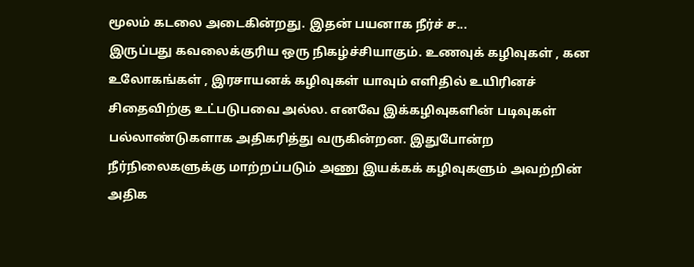மூலம் கடலை அடைகின்றது. இதன் பயனாக நீர்ச் ச...
இருப்பது கவலைக்குரிய ஒரு நிகழ்ச்சியாகும். உணவுக் கழிவுகள் , கன உலோகங்கள் , இரசாயனக் கழிவுகள் யாவும் எளிதில் உயிரினச் சிதைவிற்கு உட்படுபவை அல்ல. எனவே இக்கழிவுகளின் படிவுகள் பல்லாண்டுகளாக அதிகரித்து வருகின்றன. இதுபோன்ற நீர்நிலைகளுக்கு மாற்றப்படும் அணு இயக்கக் கழிவுகளும் அவற்றின் அதிக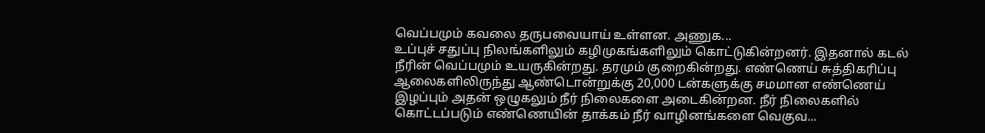வெப்பமும் கவலை தருபவையாய் உள்ளன. அணுக...
உப்புச் சதுப்பு நிலங்களிலும் கழிமுகங்களிலும் கொட்டுகின்றனர். இதனால் கடல் நீரின் வெப்பமும் உயருகின்றது. தரமும் குறைகின்றது. எண்ணெய் சுத்திகரிப்பு ஆலைகளிலிருந்து ஆண்டொன்றுக்கு 20,000 டன்களுக்கு சமமான எண்ணெய் இழப்பும் அதன் ஒழுகலும் நீர் நிலைகளை அடைகின்றன. நீர் நிலைகளில் கொட்டப்படும் எண்ணெயின் தாக்கம் நீர் வாழினங்களை வெகுவ...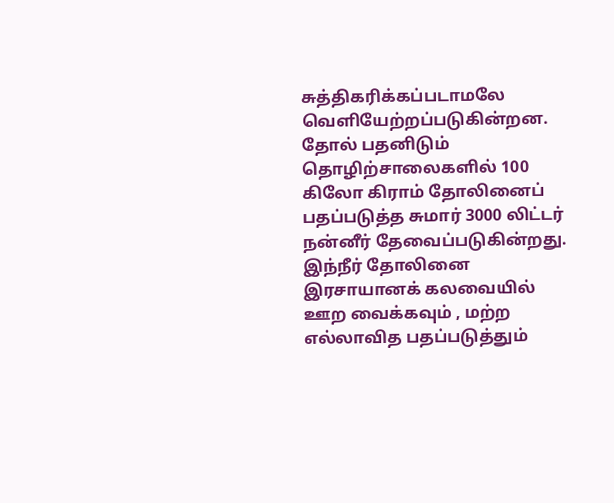சுத்திகரிக்கப்படாமலே வெளியேற்றப்படுகின்றன. தோல் பதனிடும் தொழிற்சாலைகளில் 100 கிலோ கிராம் தோலினைப் பதப்படுத்த சுமார் 3000 லிட்டர் நன்னீர் தேவைப்படுகின்றது. இந்நீர் தோலினை இரசாயானக் கலவையில் ஊற வைக்கவும் , மற்ற எல்லாவித பதப்படுத்தும்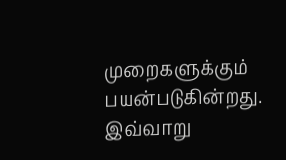முறைகளுக்கும் பயன்படுகின்றது. இவ்வாறு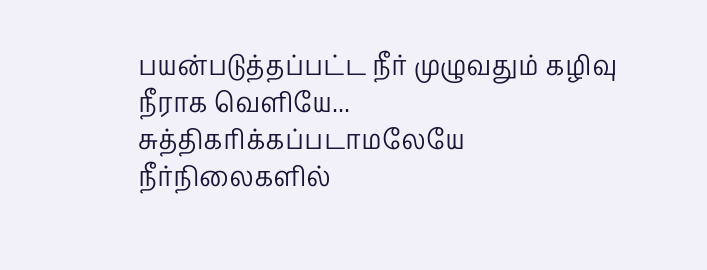பயன்படுத்தப்பட்ட நீர் முழுவதும் கழிவு நீராக வெளியே...
சுத்திகரிக்கப்படாமலேயே நீர்நிலைகளில்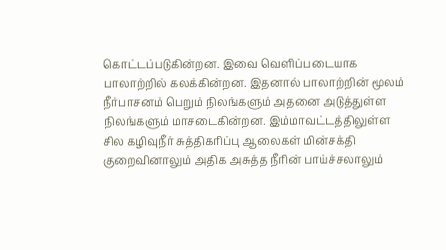கொட்டப்படுகின்றன. இவை வெளிப்படையாக பாலாற்றில் கலக்கின்றன. இதனால் பாலாற்றின் மூலம் நீர்பாசனம் பெறும் நிலங்களும் அதனை அடுத்துள்ள நிலங்களும் மாசடைகின்றன. இம்மாவட்டத்திலுள்ள சில கழிவுநீர் சுத்திகரிப்பு ஆலைகள் மின்சக்தி குறைவினாலும் அதிக அசுத்த நீரின் பாய்ச்சலாலும்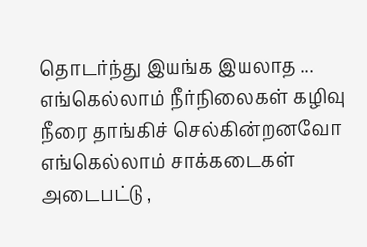தொடர்ந்து இயங்க இயலாத ...
எங்கெல்லாம் நீர்நிலைகள் கழிவு நீரை தாங்கிச் செல்கின்றனவோ எங்கெல்லாம் சாக்கடைகள் அடைபட்டு ,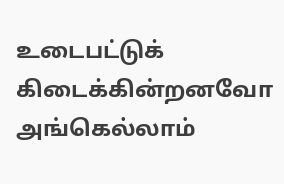உடைபட்டுக் கிடைக்கின்றனவோ அங்கெல்லாம்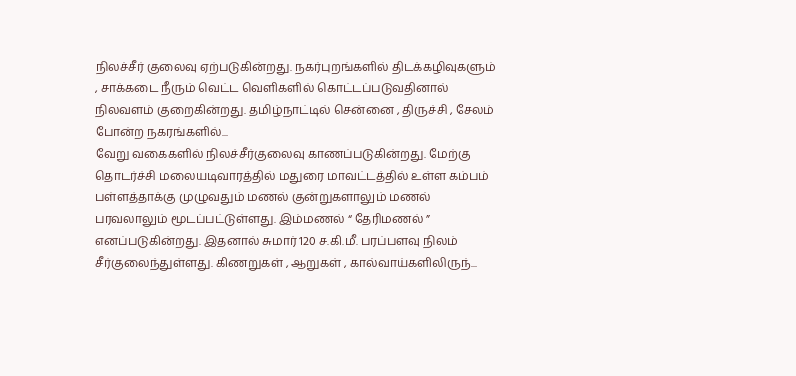நிலச்சீர் குலைவு ஏற்படுகின்றது. நகர்புறங்களில் திடக்கழிவுகளும் , சாக்கடை நீரும் வெட்ட வெளிகளில் கொட்டப்படுவதினால் நிலவளம் குறைகின்றது. தமிழ்நாட்டில் சென்னை , திருச்சி , சேலம் போன்ற நகரங்களில்...
வேறு வகைகளில் நிலச்சீர்குலைவு காணப்படுகின்றது. மேற்கு தொடர்ச்சி மலையடிவாரத்தில் மதுரை மாவட்டத்தில் உள்ள கம்பம் பள்ளத்தாக்கு முழுவதும் மணல் குன்றுகளாலும் மணல் பரவலாலும் மூடப்பட்டுள்ளது. இம்மணல் “ தேரிமணல் ” எனப்படுகின்றது. இதனால் சுமார் 120 ச.கி.மீ. பரப்பளவு நிலம் சீர்குலைந்துள்ளது. கிணறுகள் , ஆறுகள் , கால்வாய்களிலிருந்...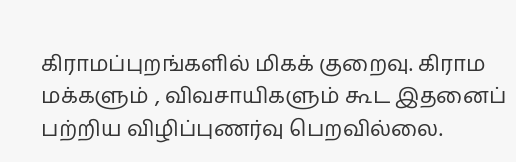கிராமப்புறங்களில் மிகக் குறைவு. கிராம மக்களும் , விவசாயிகளும் கூட இதனைப் பற்றிய விழிப்புணர்வு பெறவில்லை.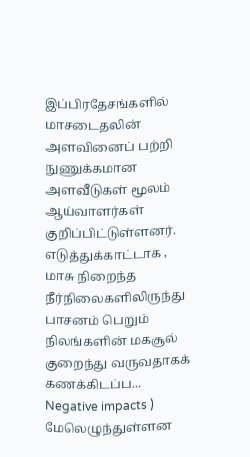இப்பிரதேசங்களில் மாசடைதலின் அளவினைப் பற்றி நுணுக்கமான அளவீடுகள் மூலம் ஆய்வாளர்கள் குறிப்பிட்டுள்ளனர். எடுத்துக்காட்டாக , மாசு நிறைந்த நீர்நிலைகளிலிருந்து பாசனம் பெறும் நிலங்களின் மகசூல் குறைந்து வருவதாகக் கணக்கிடப்ப...
Negative impacts ) மேலெழுந்துள்ளன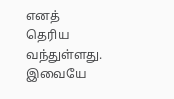எனத் தெரிய வந்துள்ளது. இவையே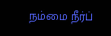நம்மை நீர்ப்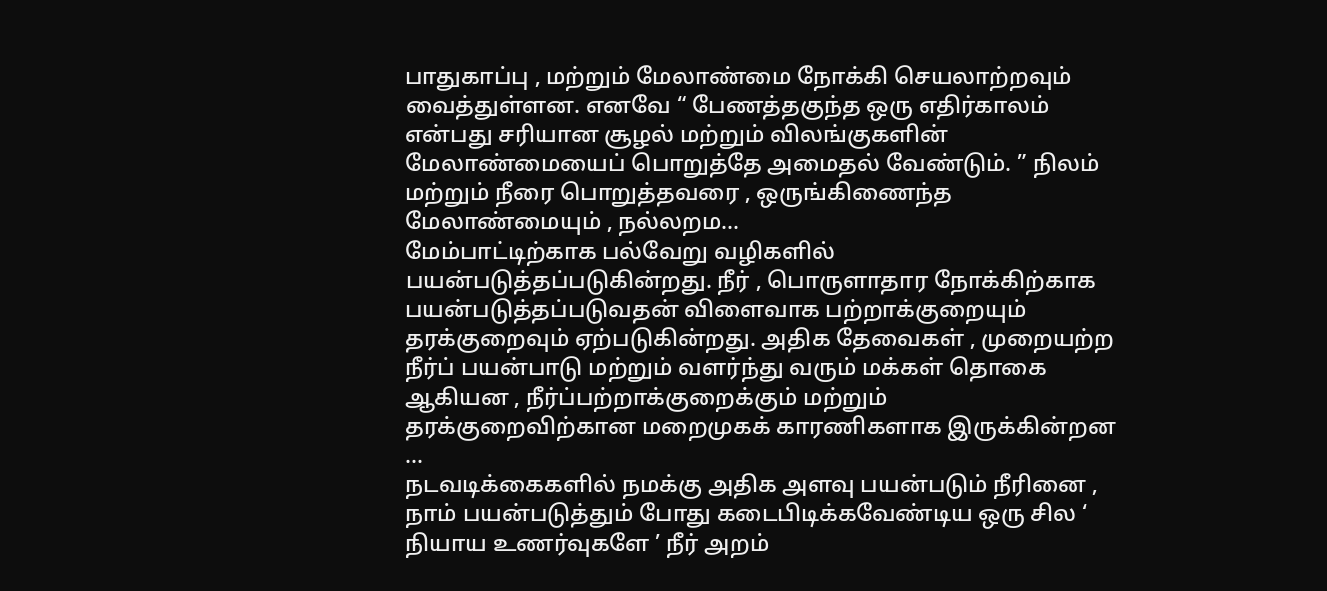பாதுகாப்பு , மற்றும் மேலாண்மை நோக்கி செயலாற்றவும் வைத்துள்ளன. எனவே “ பேணத்தகுந்த ஒரு எதிர்காலம் என்பது சரியான சூழல் மற்றும் விலங்குகளின் மேலாண்மையைப் பொறுத்தே அமைதல் வேண்டும். ” நிலம் மற்றும் நீரை பொறுத்தவரை , ஒருங்கிணைந்த மேலாண்மையும் , நல்லறம...
மேம்பாட்டிற்காக பல்வேறு வழிகளில் பயன்படுத்தப்படுகின்றது. நீர் , பொருளாதார நோக்கிற்காக பயன்படுத்தப்படுவதன் விளைவாக பற்றாக்குறையும் தரக்குறைவும் ஏற்படுகின்றது. அதிக தேவைகள் , முறையற்ற நீர்ப் பயன்பாடு மற்றும் வளர்ந்து வரும் மக்கள் தொகை ஆகியன , நீர்ப்பற்றாக்குறைக்கும் மற்றும் தரக்குறைவிற்கான மறைமுகக் காரணிகளாக இருக்கின்றன ...
நடவடிக்கைகளில் நமக்கு அதிக அளவு பயன்படும் நீரினை , நாம் பயன்படுத்தும் போது கடைபிடிக்கவேண்டிய ஒரு சில ‘ நியாய உணர்வுகளே ’ நீர் அறம்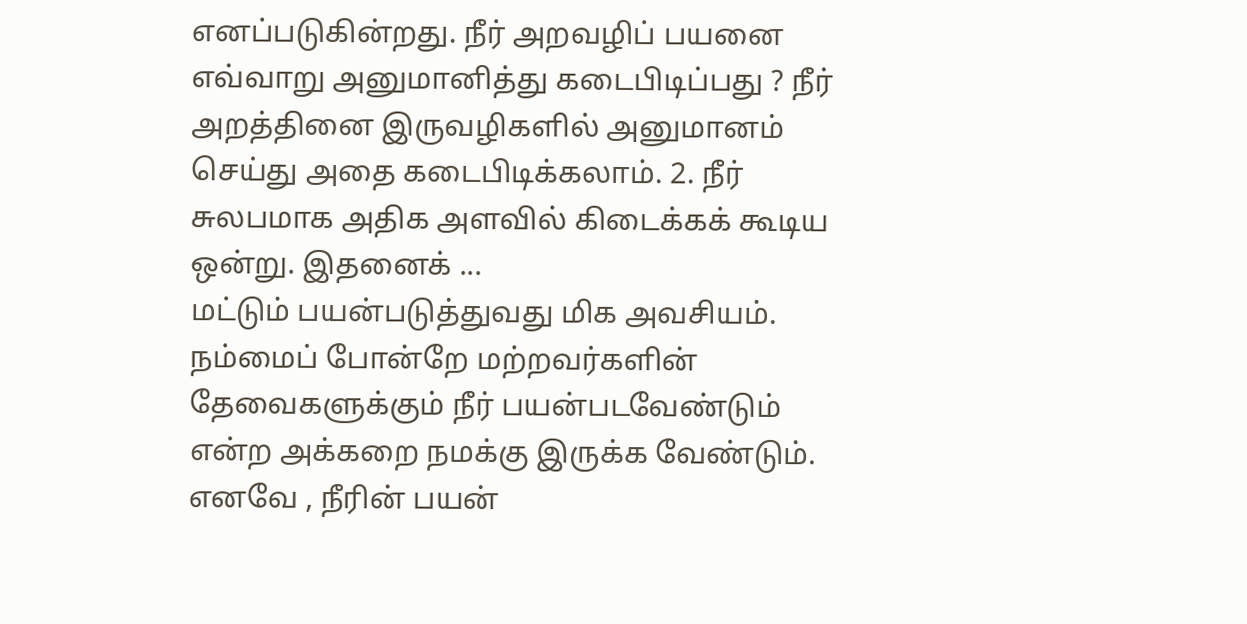எனப்படுகின்றது. நீர் அறவழிப் பயனை எவ்வாறு அனுமானித்து கடைபிடிப்பது ? நீர் அறத்தினை இருவழிகளில் அனுமானம் செய்து அதை கடைபிடிக்கலாம். 2. நீர் சுலபமாக அதிக அளவில் கிடைக்கக் கூடிய ஒன்று. இதனைக் ...
மட்டும் பயன்படுத்துவது மிக அவசியம். நம்மைப் போன்றே மற்றவர்களின் தேவைகளுக்கும் நீர் பயன்படவேண்டும் என்ற அக்கறை நமக்கு இருக்க வேண்டும். எனவே , நீரின் பயன்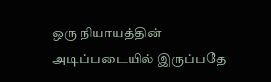ஒரு நியாயத்தின் அடிப்படையில் இருப்பதே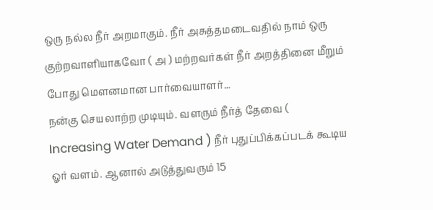ஒரு நல்ல நீர் அறமாகும். நீர் அசுத்தமடைவதில் நாம் ஒரு குற்றவாளியாகவோ ( அ ) மற்றவர்கள் நீர் அறத்தினை மீறும் போது மௌனமான பார்வையாளர்...
நன்கு செயலாற்ற முடியும். வளரும் நீர்த் தேவை ( Increasing Water Demand ) நீர் புதுப்பிக்கப்படக் கூடிய ஓர் வளம். ஆனால் அடுத்துவரும் 15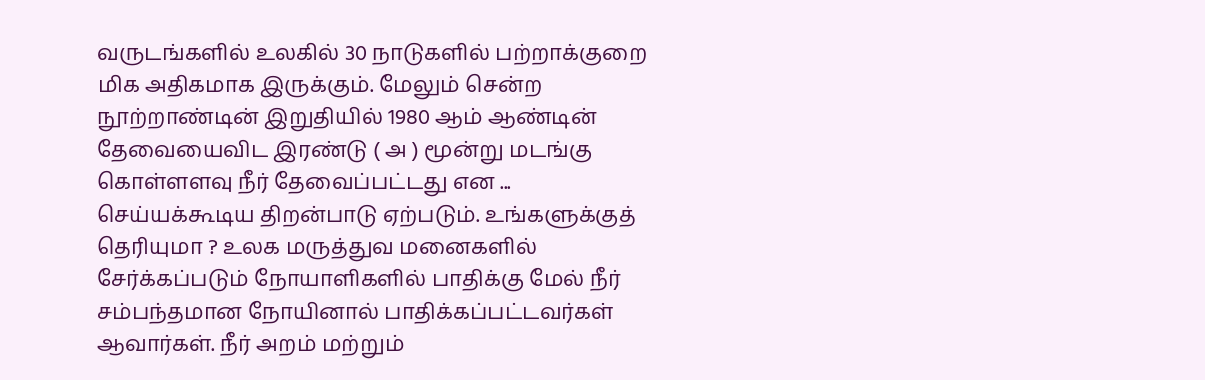வருடங்களில் உலகில் 30 நாடுகளில் பற்றாக்குறை மிக அதிகமாக இருக்கும். மேலும் சென்ற நூற்றாண்டின் இறுதியில் 1980 ஆம் ஆண்டின் தேவையைவிட இரண்டு ( அ ) மூன்று மடங்கு கொள்ளளவு நீர் தேவைப்பட்டது என ...
செய்யக்கூடிய திறன்பாடு ஏற்படும். உங்களுக்குத் தெரியுமா ? உலக மருத்துவ மனைகளில் சேர்க்கப்படும் நோயாளிகளில் பாதிக்கு மேல் நீர் சம்பந்தமான நோயினால் பாதிக்கப்பட்டவர்கள் ஆவார்கள். நீர் அறம் மற்றும்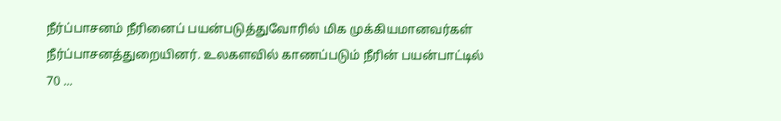நீர்ப்பாசனம் நீரினைப் பயன்படுத்துவோரில் மிக முக்கியமானவர்கள் நீர்ப்பாசனத்துறையினர். உலகளவில் காணப்படும் நீரின் பயன்பாட்டில் 70 ...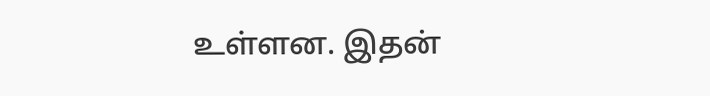உள்ளன. இதன்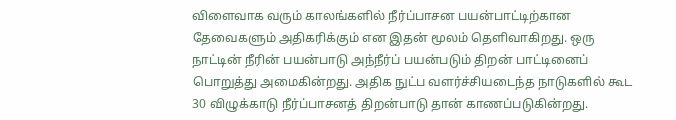விளைவாக வரும் காலங்களில் நீர்ப்பாசன பயன்பாட்டிற்கான தேவைகளும் அதிகரிக்கும் என இதன் மூலம் தெளிவாகிறது. ஒரு நாட்டின் நீரின் பயன்பாடு அந்நீர்ப் பயன்படும் திறன் பாட்டினைப் பொறுத்து அமைகின்றது. அதிக நுட்ப வளர்ச்சியடைந்த நாடுகளில் கூட 30 விழுக்காடு நீர்ப்பாசனத் திறன்பாடு தான் காணப்படுகின்றது.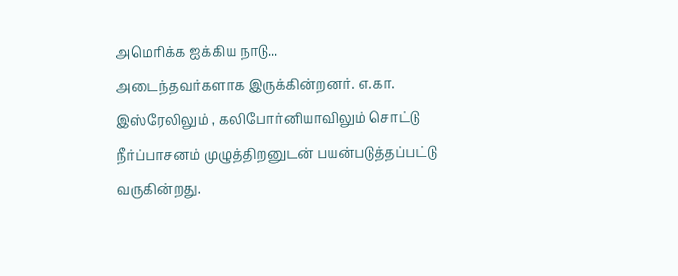அமெரிக்க ஐக்கிய நாடு...
அடைந்தவர்களாக இருக்கின்றனர். எ.கா. இஸ்ரேலிலும் , கலிபோர்னியாவிலும் சொட்டு நீர்ப்பாசனம் முழுத்திறனுடன் பயன்படுத்தப்பட்டு வருகின்றது.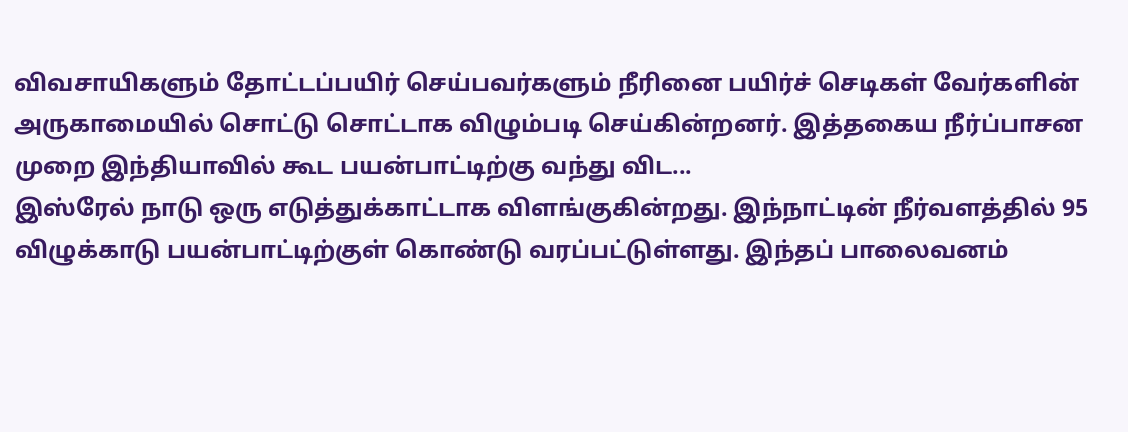விவசாயிகளும் தோட்டப்பயிர் செய்பவர்களும் நீரினை பயிர்ச் செடிகள் வேர்களின் அருகாமையில் சொட்டு சொட்டாக விழும்படி செய்கின்றனர். இத்தகைய நீர்ப்பாசன முறை இந்தியாவில் கூட பயன்பாட்டிற்கு வந்து விட...
இஸ்ரேல் நாடு ஒரு எடுத்துக்காட்டாக விளங்குகின்றது. இந்நாட்டின் நீர்வளத்தில் 95 விழுக்காடு பயன்பாட்டிற்குள் கொண்டு வரப்பட்டுள்ளது. இந்தப் பாலைவனம்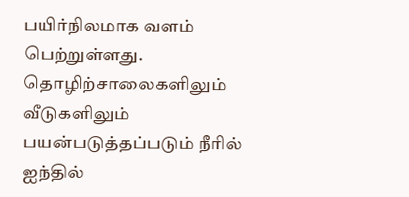பயிர்நிலமாக வளம் பெற்றுள்ளது. தொழிற்சாலைகளிலும் வீடுகளிலும் பயன்படுத்தப்படும் நீரில் ஐந்தில்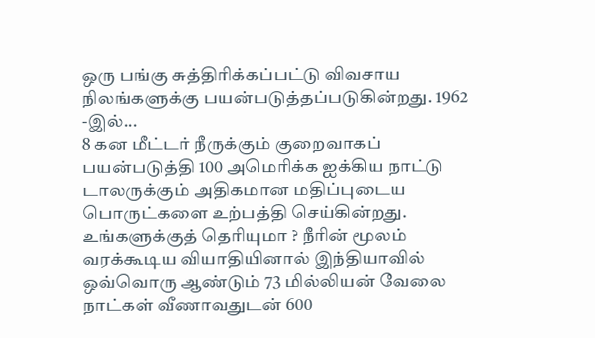ஒரு பங்கு சுத்திரிக்கப்பட்டு விவசாய நிலங்களுக்கு பயன்படுத்தப்படுகின்றது. 1962 -இல்...
8 கன மீட்டர் நீருக்கும் குறைவாகப் பயன்படுத்தி 100 அமெரிக்க ஐக்கிய நாட்டு டாலருக்கும் அதிகமான மதிப்புடைய பொருட்களை உற்பத்தி செய்கின்றது. உங்களுக்குத் தெரியுமா ? நீரின் மூலம் வரக்கூடிய வியாதியினால் இந்தியாவில் ஒவ்வொரு ஆண்டும் 73 மில்லியன் வேலை நாட்கள் வீணாவதுடன் 600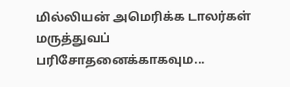மில்லியன் அமெரிக்க டாலர்கள் மருத்துவப் பரிசோதனைக்காகவும...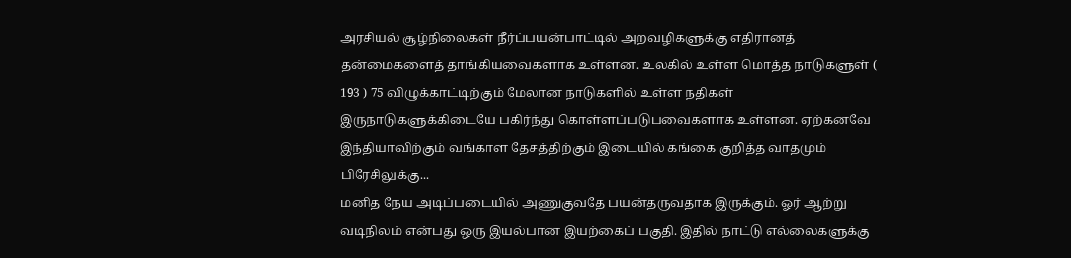அரசியல் சூழ்நிலைகள் நீர்ப்பயன்பாட்டில் அறவழிகளுக்கு எதிரானத் தன்மைகளைத் தாங்கியவைகளாக உள்ளன. உலகில் உள்ள மொத்த நாடுகளுள் ( 193 ) 75 விழுக்காட்டிற்கும் மேலான நாடுகளில் உள்ள நதிகள் இருநாடுகளுக்கிடையே பகிர்ந்து கொள்ளப்படுபவைகளாக உள்ளன. ஏற்கனவே இந்தியாவிற்கும் வங்காள தேசத்திற்கும் இடையில் கங்கை குறித்த வாதமும் பிரேசிலுக்கு...
மனித நேய அடிப்படையில் அணுகுவதே பயன்தருவதாக இருக்கும். ஓர் ஆற்று வடிநிலம் என்பது ஒரு இயல்பான இயற்கைப் பகுதி. இதில் நாட்டு எல்லைகளுக்கு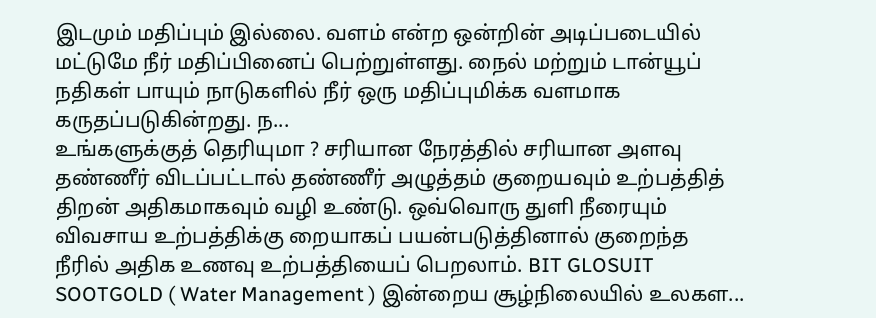இடமும் மதிப்பும் இல்லை. வளம் என்ற ஒன்றின் அடிப்படையில் மட்டுமே நீர் மதிப்பினைப் பெற்றுள்ளது. நைல் மற்றும் டான்யூப் நதிகள் பாயும் நாடுகளில் நீர் ஒரு மதிப்புமிக்க வளமாக கருதப்படுகின்றது. ந...
உங்களுக்குத் தெரியுமா ? சரியான நேரத்தில் சரியான அளவு தண்ணீர் விடப்பட்டால் தண்ணீர் அழுத்தம் குறையவும் உற்பத்தித் திறன் அதிகமாகவும் வழி உண்டு. ஒவ்வொரு துளி நீரையும் விவசாய உற்பத்திக்கு றையாகப் பயன்படுத்தினால் குறைந்த நீரில் அதிக உணவு உற்பத்தியைப் பெறலாம். BIT GLOSUIT SOOTGOLD ( Water Management ) இன்றைய சூழ்நிலையில் உலகள...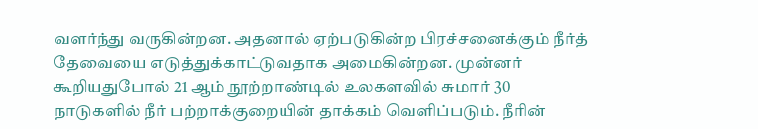வளர்ந்து வருகின்றன. அதனால் ஏற்படுகின்ற பிரச்சனைக்கும் நீர்த் தேவையை எடுத்துக்காட்டுவதாக அமைகின்றன. முன்னர் கூறியதுபோல் 21 ஆம் நூற்றாண்டில் உலகளவில் சுமார் 30 நாடுகளில் நீர் பற்றாக்குறையின் தாக்கம் வெளிப்படும். நீரின்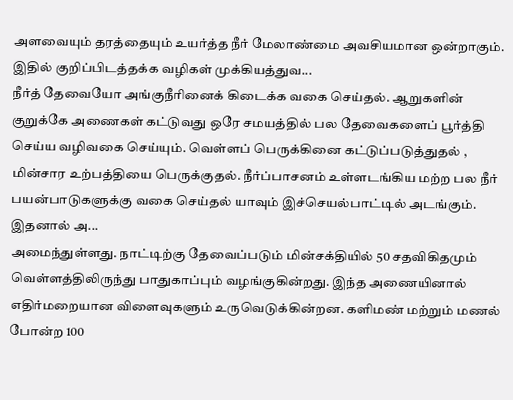அளவையும் தரத்தையும் உயர்த்த நீர் மேலாண்மை அவசியமான ஒன்றாகும். இதில் குறிப்பிடத்தக்க வழிகள் முக்கியத்துவ...
நீர்த் தேவையோ அங்குநீரினைக் கிடைக்க வகை செய்தல். ஆறுகளின் குறுக்கே அணைகள் கட்டுவது ஒரே சமயத்தில் பல தேவைகளைப் பூர்த்தி செய்ய வழிவகை செய்யும். வெள்ளப் பெருக்கினை கட்டுப்படுத்துதல் , மின்சார உற்பத்தியை பெருக்குதல். நீர்ப்பாசனம் உள்ளடங்கிய மற்ற பல நீர் பயன்பாடுகளுக்கு வகை செய்தல் யாவும் இச்செயல்பாட்டில் அடங்கும். இதனால் அ...
அமைந்துள்ளது. நாட்டிற்கு தேவைப்படும் மின்சக்தியில் 50 சதவிகிதமும் வெள்ளத்திலிருந்து பாதுகாப்பும் வழங்குகின்றது. இந்த அணையினால் எதிர்மறையான விளைவுகளும் உருவெடுக்கின்றன. களிமண் மற்றும் மணல் போன்ற 100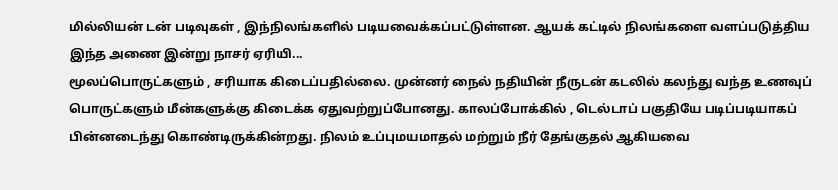மில்லியன் டன் படிவுகள் , இந்நிலங்களில் படியவைக்கப்பட்டுள்ளன. ஆயக் கட்டில் நிலங்களை வளப்படுத்திய இந்த அணை இன்று நாசர் ஏரியி...
மூலப்பொருட்களும் , சரியாக கிடைப்பதில்லை. முன்னர் நைல் நதியின் நீருடன் கடலில் கலந்து வந்த உணவுப் பொருட்களும் மீன்களுக்கு கிடைக்க ஏதுவற்றுப்போனது. காலப்போக்கில் , டெல்டாப் பகுதியே படிப்படியாகப் பின்னடைந்து கொண்டிருக்கின்றது. நிலம் உப்புமயமாதல் மற்றும் நீர் தேங்குதல் ஆகியவை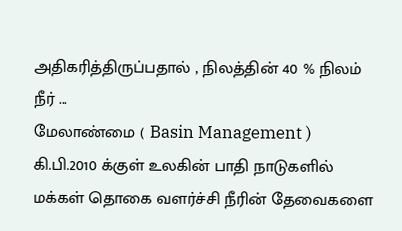அதிகரித்திருப்பதால் , நிலத்தின் 40 % நிலம் நீர் ...
மேலாண்மை ( Basin Management ) கி.பி.2010 க்குள் உலகின் பாதி நாடுகளில் மக்கள் தொகை வளர்ச்சி நீரின் தேவைகளை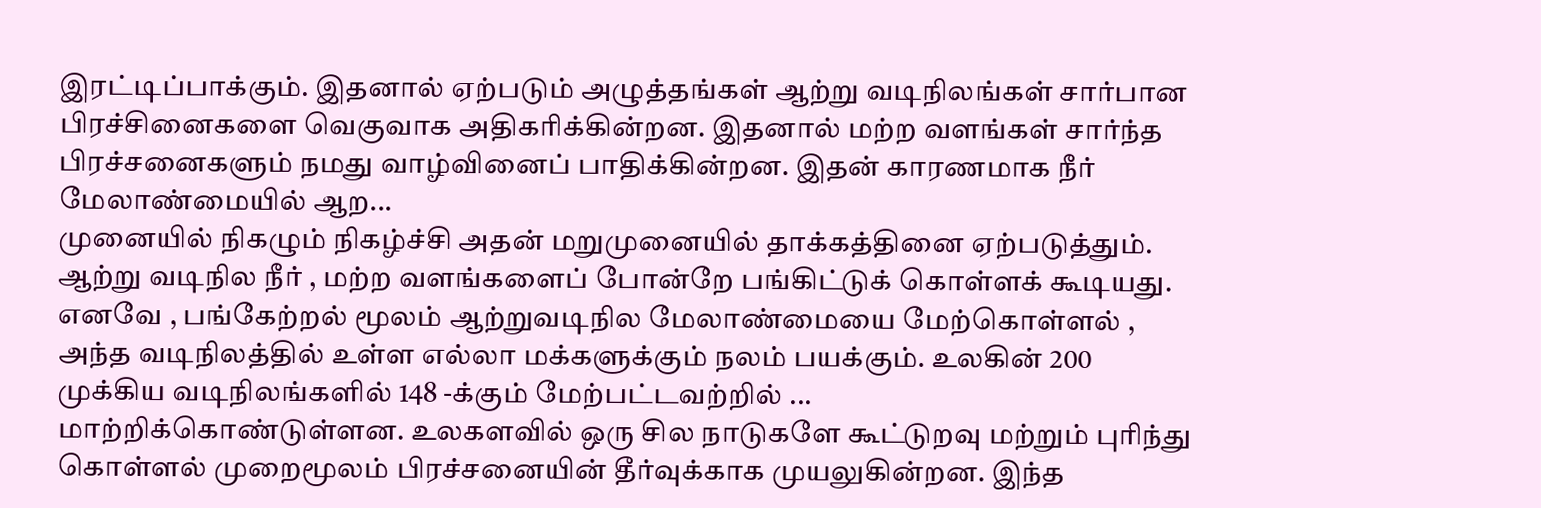இரட்டிப்பாக்கும். இதனால் ஏற்படும் அழுத்தங்கள் ஆற்று வடிநிலங்கள் சார்பான பிரச்சினைகளை வெகுவாக அதிகரிக்கின்றன. இதனால் மற்ற வளங்கள் சார்ந்த பிரச்சனைகளும் நமது வாழ்வினைப் பாதிக்கின்றன. இதன் காரணமாக நீர் மேலாண்மையில் ஆற...
முனையில் நிகழும் நிகழ்ச்சி அதன் மறுமுனையில் தாக்கத்தினை ஏற்படுத்தும். ஆற்று வடிநில நீர் , மற்ற வளங்களைப் போன்றே பங்கிட்டுக் கொள்ளக் கூடியது. எனவே , பங்கேற்றல் மூலம் ஆற்றுவடிநில மேலாண்மையை மேற்கொள்ளல் , அந்த வடிநிலத்தில் உள்ள எல்லா மக்களுக்கும் நலம் பயக்கும். உலகின் 200 முக்கிய வடிநிலங்களில் 148 -க்கும் மேற்பட்டவற்றில் ...
மாற்றிக்கொண்டுள்ளன. உலகளவில் ஒரு சில நாடுகளே கூட்டுறவு மற்றும் புரிந்து கொள்ளல் முறைமூலம் பிரச்சனையின் தீர்வுக்காக முயலுகின்றன. இந்த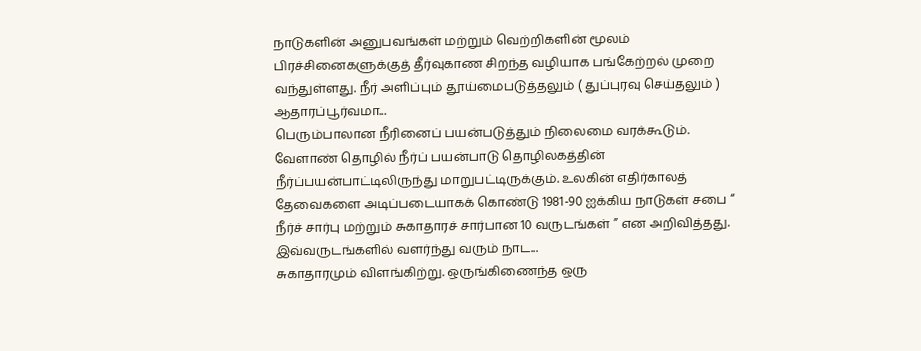நாடுகளின் அனுபவங்கள் மற்றும் வெற்றிகளின் மூலம் பிரச்சினைகளுக்குத் தீர்வுகாண சிறந்த வழியாக பங்கேற்றல் முறை வந்துள்ளது. நீர் அளிப்பும் தூய்மைபடுத்தலும் ( துப்புரவு செய்தலும் ) ஆதாரப்பூர்வமா...
பெரும்பாலான நீரினைப் பயன்படுத்தும் நிலைமை வரக்கூடும். வேளாண் தொழில் நீர்ப் பயன்பாடு தொழிலகத்தின் நீர்ப்பயன்பாட்டிலிருந்து மாறுபட்டிருக்கும். உலகின் எதிர்காலத் தேவைகளை அடிப்படையாகக் கொண்டு 1981-90 ஐக்கிய நாடுகள் சபை “ நீர்ச் சார்பு மற்றும் சுகாதாரச் சார்பான 10 வருடங்கள் ” என அறிவித்தது. இவ்வருடங்களில் வளர்ந்து வரும் நாட...
சுகாதாரமும் விளங்கிற்று. ஒருங்கிணைந்த ஒரு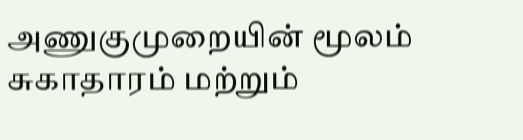அணுகுமுறையின் மூலம் சுகாதாரம் மற்றும்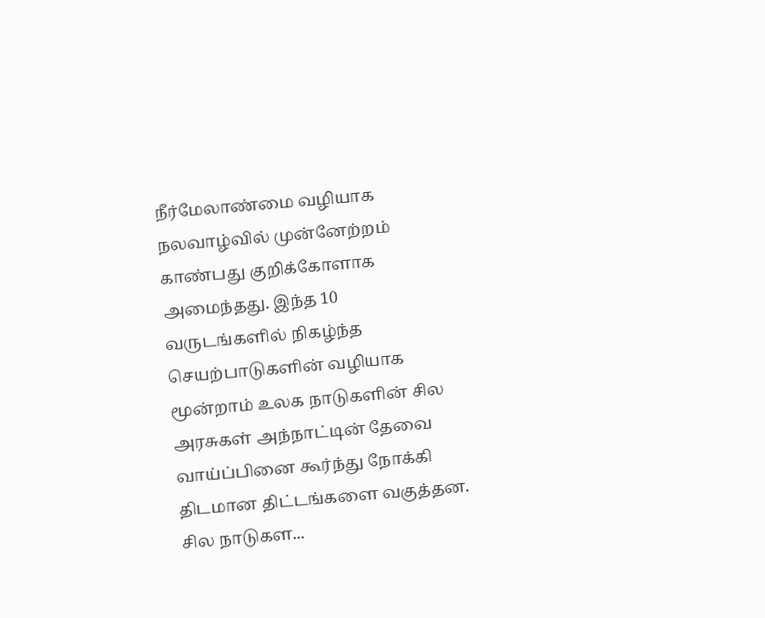நீர்மேலாண்மை வழியாக நலவாழ்வில் முன்னேற்றம் காண்பது குறிக்கோளாக அமைந்தது. இந்த 10 வருடங்களில் நிகழ்ந்த செயற்பாடுகளின் வழியாக மூன்றாம் உலக நாடுகளின் சில அரசுகள் அந்நாட்டின் தேவை வாய்ப்பினை கூர்ந்து நோக்கி திடமான திட்டங்களை வகுத்தன. சில நாடுகள...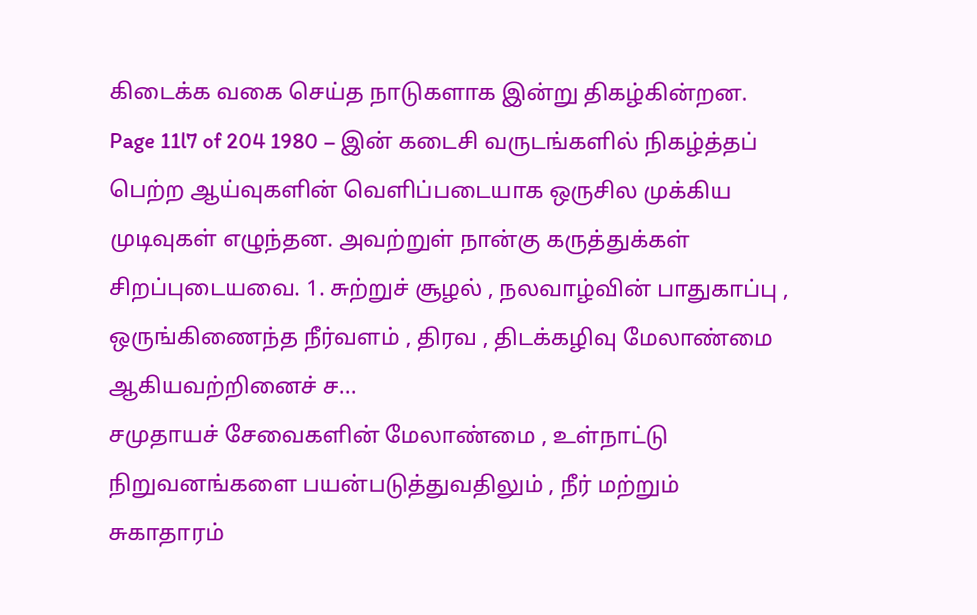கிடைக்க வகை செய்த நாடுகளாக இன்று திகழ்கின்றன. Page 11l7 of 204 1980 – இன் கடைசி வருடங்களில் நிகழ்த்தப் பெற்ற ஆய்வுகளின் வெளிப்படையாக ஒருசில முக்கிய முடிவுகள் எழுந்தன. அவற்றுள் நான்கு கருத்துக்கள் சிறப்புடையவை. 1. சுற்றுச் சூழல் , நலவாழ்வின் பாதுகாப்பு , ஒருங்கிணைந்த நீர்வளம் , திரவ , திடக்கழிவு மேலாண்மை ஆகியவற்றினைச் ச...
சமுதாயச் சேவைகளின் மேலாண்மை , உள்நாட்டு நிறுவனங்களை பயன்படுத்துவதிலும் , நீர் மற்றும் சுகாதாரம்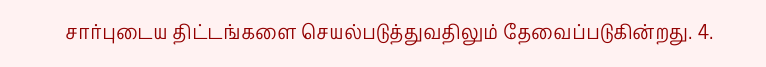சார்புடைய திட்டங்களை செயல்படுத்துவதிலும் தேவைப்படுகின்றது. 4.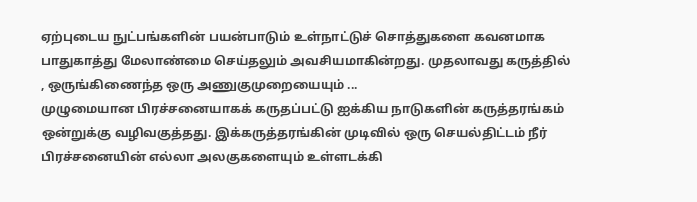ஏற்புடைய நுட்பங்களின் பயன்பாடும் உள்நாட்டுச் சொத்துகளை கவனமாக பாதுகாத்து மேலாண்மை செய்தலும் அவசியமாகின்றது. முதலாவது கருத்தில் , ஒருங்கிணைந்த ஒரு அணுகுமுறையையும் ...
முழுமையான பிரச்சனையாகக் கருதப்பட்டு ஐக்கிய நாடுகளின் கருத்தரங்கம் ஒன்றுக்கு வழிவகுத்தது. இக்கருத்தரங்கின் முடிவில் ஒரு செயல்திட்டம் நீர் பிரச்சனையின் எல்லா அலகுகளையும் உள்ளடக்கி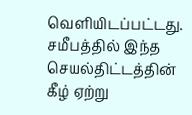வெளியிடப்பட்டது. சமீபத்தில் இந்த செயல்திட்டத்தின் கீழ் ஏற்று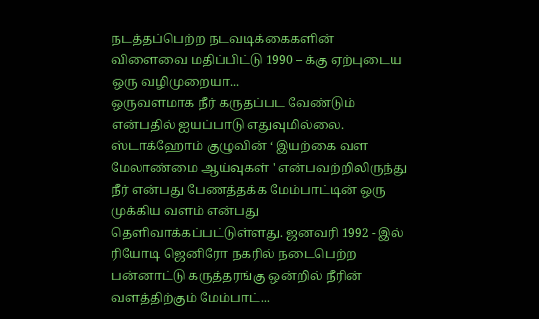நடத்தப்பெற்ற நடவடிக்கைகளின் விளைவை மதிப்பிட்டு 1990 – க்கு ஏற்புடைய ஒரு வழிமுறையா...
ஒருவளமாக நீர் கருதப்பட வேண்டும் என்பதில் ஐயப்பாடு எதுவுமில்லை. ஸ்டாக்ஹோம் குழுவின் ‘ இயற்கை வள மேலாண்மை ஆய்வுகள் ' என்பவற்றிலிருந்து நீர் என்பது பேணத்தக்க மேம்பாட்டின் ஒரு முக்கிய வளம் என்பது தெளிவாக்கப்பட்டுள்ளது. ஜனவரி 1992 - இல் ரியோடி ஜெனிரோ நகரில் நடைபெற்ற பன்னாட்டு கருத்தரங்கு ஒன்றில் நீரின் வளத்திற்கும் மேம்பாட்...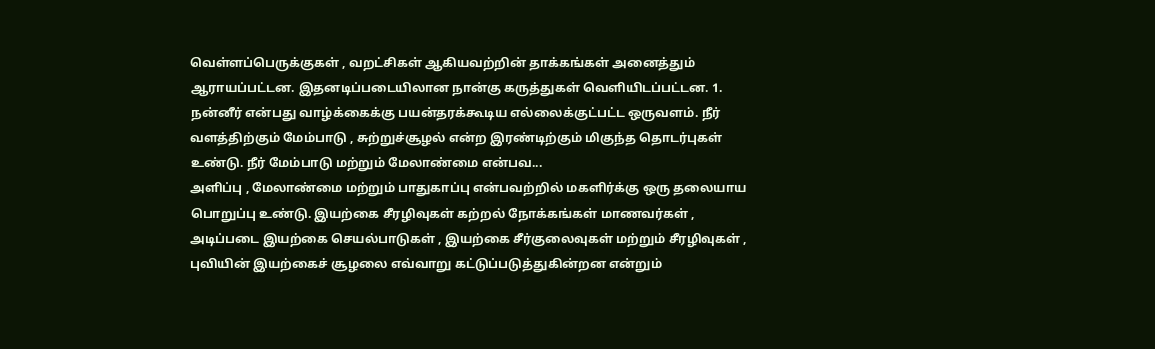வெள்ளப்பெருக்குகள் , வறட்சிகள் ஆகியவற்றின் தாக்கங்கள் அனைத்தும் ஆராயப்பட்டன. இதனடிப்படையிலான நான்கு கருத்துகள் வெளியிடப்பட்டன. 1. நன்னீர் என்பது வாழ்க்கைக்கு பயன்தரக்கூடிய எல்லைக்குட்பட்ட ஒருவளம். நீர் வளத்திற்கும் மேம்பாடு , சுற்றுச்சூழல் என்ற இரண்டிற்கும் மிகுந்த தொடர்புகள் உண்டு. நீர் மேம்பாடு மற்றும் மேலாண்மை என்பவ...
அளிப்பு , மேலாண்மை மற்றும் பாதுகாப்பு என்பவற்றில் மகளிர்க்கு ஒரு தலையாய பொறுப்பு உண்டு. இயற்கை சீரழிவுகள் கற்றல் நோக்கங்கள் மாணவர்கள் , அடிப்படை இயற்கை செயல்பாடுகள் , இயற்கை சீர்குலைவுகள் மற்றும் சீரழிவுகள் , புவியின் இயற்கைச் சூழலை எவ்வாறு கட்டுப்படுத்துகின்றன என்றும்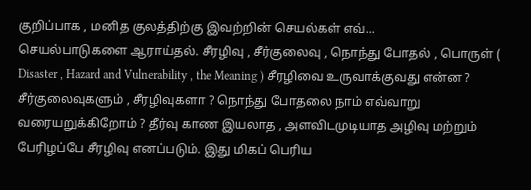குறிப்பாக , மனித குலத்திற்கு இவற்றின் செயல்கள் எவ்...
செயல்பாடுகளை ஆராய்தல். சீரழிவு , சீர்குலைவு , நொந்து போதல் , பொருள் ( Disaster , Hazard and Vulnerability , the Meaning ) சீரழிவை உருவாக்குவது என்ன ? சீர்குலைவுகளும் , சீரழிவுகளா ? நொந்து போதலை நாம் எவ்வாறு வரையறுக்கிறோம் ? தீர்வு காண இயலாத , அளவிடமுடியாத அழிவு மற்றும் பேரிழப்பே சீரழிவு எனப்படும். இது மிகப் பெரிய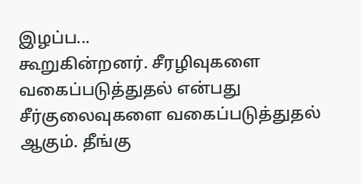இழப்ப...
கூறுகின்றனர். சீரழிவுகளை வகைப்படுத்துதல் என்பது சீர்குலைவுகளை வகைப்படுத்துதல் ஆகும். தீங்கு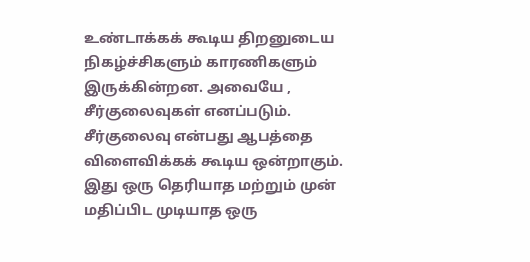உண்டாக்கக் கூடிய திறனுடைய நிகழ்ச்சிகளும் காரணிகளும் இருக்கின்றன. அவையே , சீர்குலைவுகள் எனப்படும். சீர்குலைவு என்பது ஆபத்தை விளைவிக்கக் கூடிய ஒன்றாகும். இது ஒரு தெரியாத மற்றும் முன் மதிப்பிட முடியாத ஒரு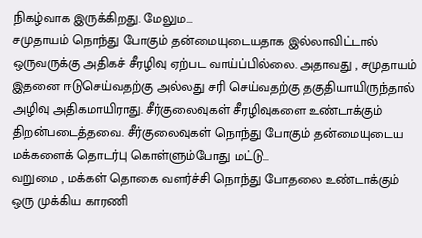நிகழ்வாக இருக்கிறது. மேலும...
சமுதாயம் நொந்து போகும் தன்மையுடையதாக இல்லாவிட்டால் ஒருவருக்கு அதிகச் சீரழிவு ஏற்பட வாய்ப்பில்லை. அதாவது , சமுதாயம் இதனை ஈடுசெய்வதற்கு அல்லது சரி செய்வதற்கு தகுதியாயிருந்தால் அழிவு அதிகமாயிராது. சீர்குலைவுகள் சீரழிவுகளை உண்டாக்கும் திறன்படைத்தவை. சீர்குலைவுகள் நொந்து போகும் தன்மையுடைய மக்களைக் தொடர்பு கொள்ளும்போது மட்டு...
வறுமை , மக்கள் தொகை வளர்ச்சி நொந்து போதலை உண்டாக்கும் ஒரு முக்கிய காரணி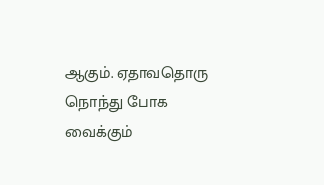ஆகும். ஏதாவதொரு நொந்து போக வைக்கும்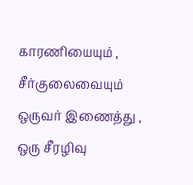காரணியையும் , சீர்குலைவையும் ஒருவர் இணைத்து , ஒரு சீரழிவு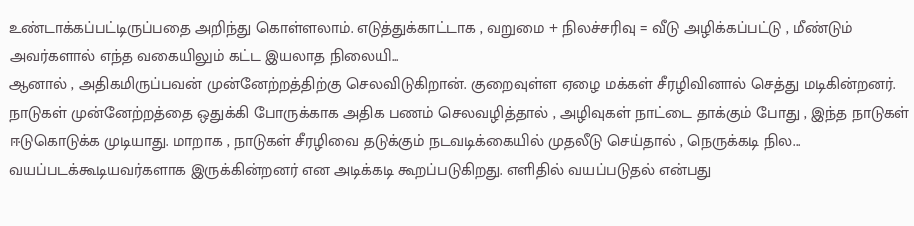உண்டாக்கப்பட்டிருப்பதை அறிந்து கொள்ளலாம். எடுத்துக்காட்டாக , வறுமை + நிலச்சரிவு = வீடு அழிக்கப்பட்டு , மீண்டும் அவர்களால் எந்த வகையிலும் கட்ட இயலாத நிலையி...
ஆனால் , அதிகமிருப்பவன் முன்னேற்றத்திற்கு செலவிடுகிறான். குறைவுள்ள ஏழை மக்கள் சீரழிவினால் செத்து மடிகின்றனர். நாடுகள் முன்னேற்றத்தை ஒதுக்கி போருக்காக அதிக பணம் செலவழித்தால் , அழிவுகள் நாட்டை தாக்கும் போது , இந்த நாடுகள் ஈடுகொடுக்க முடியாது. மாறாக , நாடுகள் சீரழிவை தடுக்கும் நடவடிக்கையில் முதலீடு செய்தால் , நெருக்கடி நில...
வயப்படக்கூடியவர்களாக இருக்கின்றனர் என அடிக்கடி கூறப்படுகிறது. எளிதில் வயப்படுதல் என்பது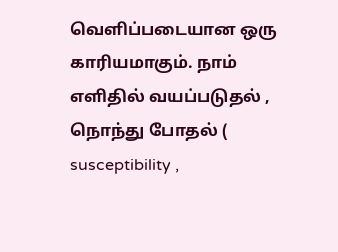வெளிப்படையான ஒரு காரியமாகும். நாம் எளிதில் வயப்படுதல் , நொந்து போதல் ( susceptibility ,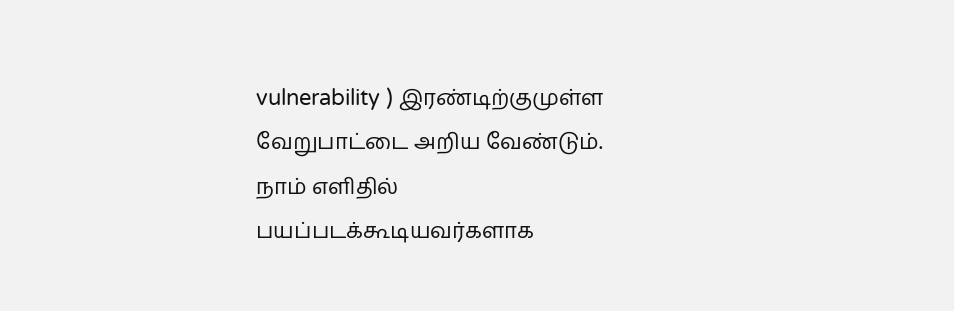vulnerability ) இரண்டிற்குமுள்ள வேறுபாட்டை அறிய வேண்டும். நாம் எளிதில் பயப்படக்கூடியவர்களாக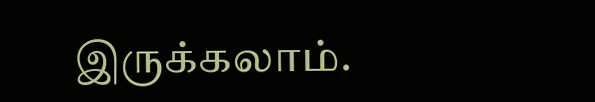இருக்கலாம்.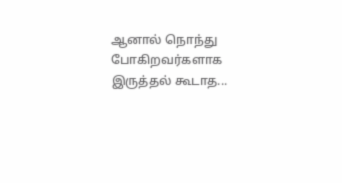ஆனால் நொந்து போகிறவர்களாக இருத்தல் கூடாத...